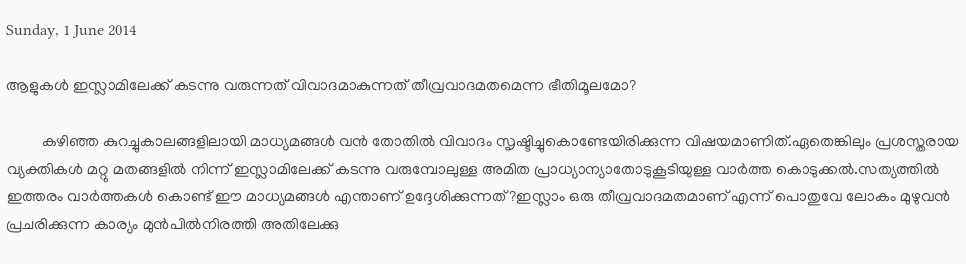Sunday, 1 June 2014

ആളുകള്‍ ഇസ്ലാമിലേക്ക് കടന്നു വരുന്നത് വിവാദമാകുന്നത് തീവ്രവാദമതമെന്ന ഭീതിമൂലമോ?

         കഴിഞ്ഞ കുറച്ചുകാലങ്ങളിലായി മാധ്യമങ്ങള്‍ വന്‍ തോതില്‍ വിവാദം സൃഷ്ടിച്ചുകൊണ്ടേയിരിക്കുന്ന വിഷയമാണിത്.ഏതെങ്കിലും പ്രശസ്തരായ വ്യക്തികള്‍ മറ്റു മതങ്ങളില്‍ നിന്ന് ഇസ്ലാമിലേക്ക് കടന്നു വരുമ്പോലുള്ള അമിത പ്രാധ്യാന്യാതോടുകൂടിയുള്ള വാര്‍ത്ത കൊടുക്കല്‍.സത്യത്തില്‍ ഇത്തരം വാര്‍ത്തകള്‍ കൊണ്ട് ഈ മാധ്യമങ്ങള്‍ എന്താണ് ഉദ്ദേശിക്കുന്നത്?ഇസ്ലാം ഒരു തീവ്രവാദമതമാണ് എന്ന് പൊതുവേ ലോകം മുഴുവന്‍ പ്രചരിക്കുന്ന കാര്യം മുന്‍പില്‍നിരത്തി അതിലേക്കു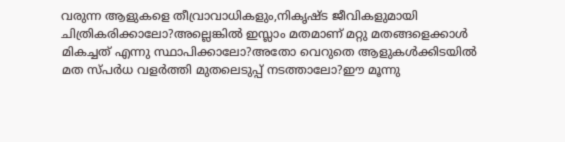വരുന്ന ആളുകളെ തീവ്രാവാധികളും,നികൃഷ്ട ജീവികളുമായി ചിത്രികരിക്കാലോ?അല്ലെങ്കില്‍ ഇസ്ലാം മതമാണ്‌ മറ്റു മതങ്ങളെക്കാള്‍ മികച്ചത് എന്നു സ്ഥാപിക്കാലോ?അതോ വെറുതെ ആളുകള്‍ക്കിടയില്‍ മത സ്പര്‍ധ വളര്‍ത്തി മുതലെടുപ്പ് നടത്താലോ?ഈ മൂന്നു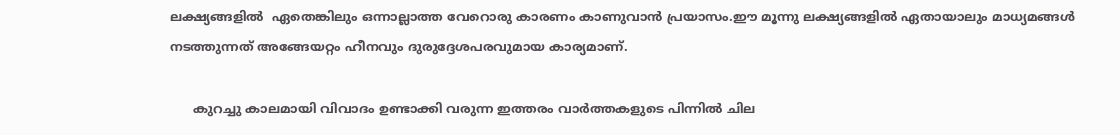ലക്ഷ്യങ്ങളില്‍  ഏതെങ്കിലും ഒന്നാല്ലാത്ത വേറൊരു കാരണം കാണുവാന്‍ പ്രയാസം.ഈ മൂന്നു ലക്ഷ്യങ്ങളില്‍ ഏതായാലും മാധ്യമങ്ങള്‍ നടത്തുന്നത് അങ്ങേയറ്റം ഹീനവും ദുരുദ്ദേശപരവുമായ കാര്യമാണ്.

      കുറച്ചു കാലമായി വിവാദം ഉണ്ടാക്കി വരുന്ന ഇത്തരം വാര്‍ത്തകളുടെ പിന്നില്‍ ചില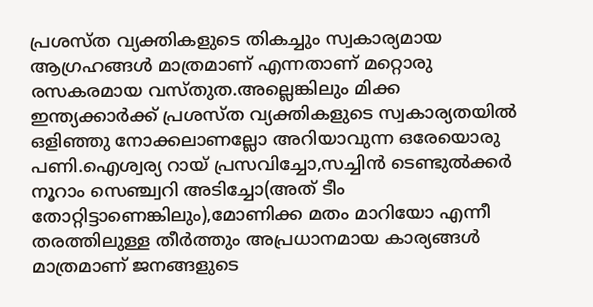പ്രശസ്ത വ്യക്തികളുടെ തികച്ചും സ്വകാര്യമായ ആഗ്രഹങ്ങള്‍ മാത്രമാണ് എന്നതാണ് മറ്റൊരു രസകരമായ വസ്തുത.അല്ലെങ്കിലും മിക്ക ഇന്ത്യക്കാര്‍ക്ക് പ്രശസ്ത വ്യക്തികളുടെ സ്വകാര്യതയില്‍ ഒളിഞ്ഞു നോക്കലാണല്ലോ അറിയാവുന്ന ഒരേയൊരു പണി.ഐശ്വര്യ റായ്‌ പ്രസവിച്ചോ,സച്ചിന്‍ ടെണ്ടുല്‍ക്കര്‍ നൂറാം സെഞ്ച്വറി അടിച്ചോ(അത് ടീം തോറ്റിട്ടാണെങ്കിലും),മോണിക്ക മതം മാറിയോ എന്നീ തരത്തിലുള്ള തീര്‍ത്തും അപ്രധാനമായ കാര്യങ്ങള്‍ മാത്രമാണ് ജനങ്ങളുടെ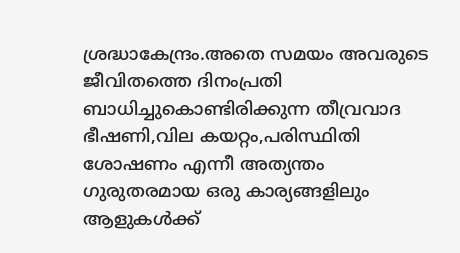ശ്രദ്ധാകേന്ദ്രം.അതെ സമയം അവരുടെ ജീവിതത്തെ ദിനംപ്രതി ബാധിച്ചുകൊണ്ടിരിക്കുന്ന തീവ്രവാദ ഭീഷണി,വില കയറ്റം,പരിസ്ഥിതി ശോഷണം എന്നീ അത്യന്തം ഗുരുതരമായ ഒരു കാര്യങ്ങളിലും ആളുകള്‍ക്ക്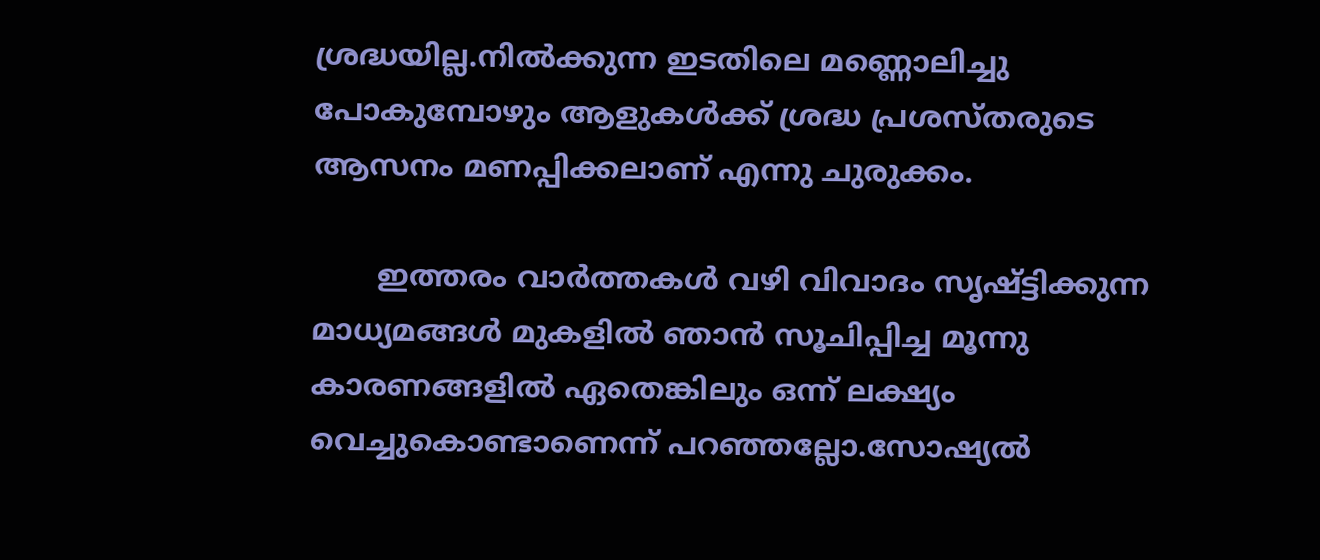ശ്രദ്ധയില്ല.നില്‍ക്കുന്ന ഇടതിലെ മണ്ണൊലിച്ചു പോകുമ്പോഴും ആളുകള്‍ക്ക് ശ്രദ്ധ പ്രശസ്തരുടെ ആസനം മണപ്പിക്കലാണ് എന്നു ചുരുക്കം.

       ഇത്തരം വാര്‍ത്തകള്‍ വഴി വിവാദം സൃഷ്ട്ടിക്കുന്ന മാധ്യമങ്ങള്‍ മുകളില്‍ ഞാന്‍ സൂചിപ്പിച്ച മൂന്നു കാരണങ്ങളില്‍ ഏതെങ്കിലും ഒന്ന് ലക്ഷ്യം വെച്ചുകൊണ്ടാണെന്ന് പറഞ്ഞല്ലോ.സോഷ്യല്‍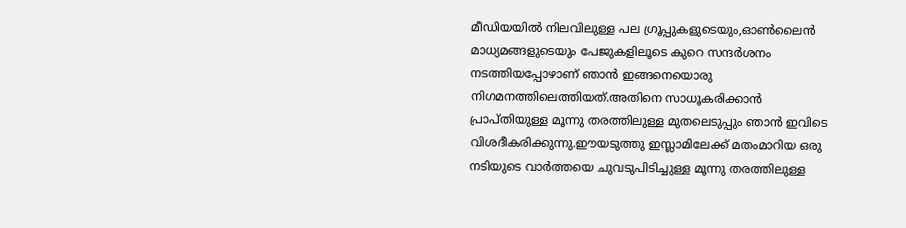മീഡിയയില്‍ നിലവിലുള്ള പല ഗ്രൂപ്പുകളുടെയും,ഓണ്‍ലൈന്‍ മാധ്യമങ്ങളുടെയും പേജുകളിലൂടെ കുറെ സന്ദര്‍ശനം നടത്തിയപ്പോഴാണ് ഞാന്‍ ഇങ്ങനെയൊരു നിഗമനത്തിലെത്തിയത്.അതിനെ സാധൂകരിക്കാന്‍ പ്രാപ്തിയുള്ള മൂന്നു തരത്തിലുള്ള മുതലെടുപ്പും ഞാന്‍ ഇവിടെ വിശദീകരിക്കുന്നു.ഈയടുത്തു ഇസ്ലാമിലേക്ക് മതംമാറിയ ഒരു നടിയുടെ വാര്‍ത്തയെ ചുവടുപിടിച്ചുള്ള മൂന്നു തരത്തിലുള്ള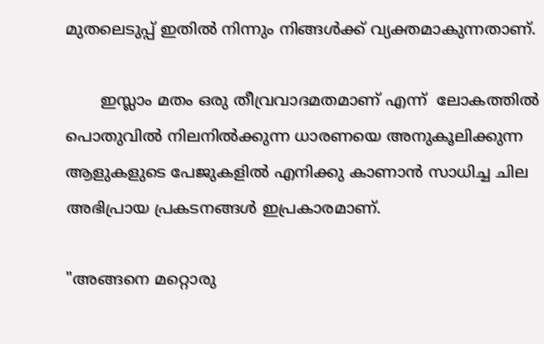മുതലെടുപ്പ് ഇതില്‍ നിന്നും നിങ്ങള്‍ക്ക് വ്യക്തമാകുന്നതാണ്.

       ഇസ്ലാം മതം ഒരു തീവ്രവാദമതമാണ്‌ എന്ന്  ലോകത്തില്‍ പൊതുവില്‍ നിലനില്‍ക്കുന്ന ധാരണയെ അനുകൂലിക്കുന്ന ആളുകളുടെ പേജുകളില്‍ എനിക്കു കാണാന്‍ സാധിച്ച ചില അഭിപ്രായ പ്രകടനങ്ങള്‍ ഇപ്രകാരമാണ്.

"അങ്ങനെ മറ്റൊരു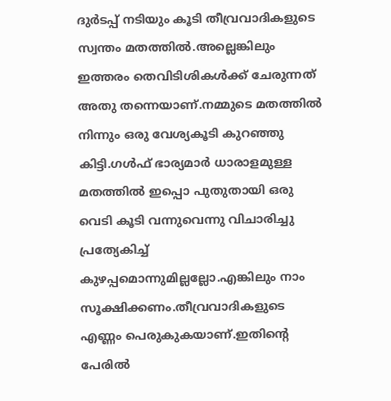ദുര്‍ടപ്പ് നടിയും കൂടി തീവ്രവാദികളുടെ സ്വന്തം മതത്തില്‍.അല്ലെങ്കിലും ഇത്തരം തെവിടിശികള്‍ക്ക് ചേരുന്നത് അതു തന്നെയാണ്.നമ്മുടെ മതത്തില്‍ നിന്നും ഒരു വേശ്യകൂടി കുറഞ്ഞു കിട്ടി.ഗള്‍ഫ്‌ ഭാര്യമാര്‍ ധാരാളമുള്ള മതത്തില്‍ ഇപ്പൊ പുതുതായി ഒരു വെടി കൂടി വന്നുവെന്നു വിചാരിച്ചു പ്രത്യേകിച്ച് കുഴപ്പമൊന്നുമില്ലല്ലോ.എങ്കിലും നാം സൂക്ഷിക്കണം.തീവ്രവാദികളുടെ എണ്ണം പെരുകുകയാണ്.ഇതിന്‍റെ പേരില്‍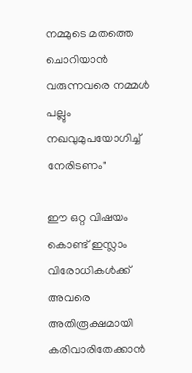നമ്മുടെ മതത്തെ ചൊറിയാന്‍ വരുന്നവരെ നമ്മള്‍ പല്ലും നഖവുമുപയോഗിച്ച് നേരിടണം"

ഈ ഒറ്റ വിഷയം കൊണ്ട് ഇസ്ലാം വിരോധികള്‍ക്ക് അവരെ അതിരൂക്ഷമായി കരിവാരിതേക്കാന്‍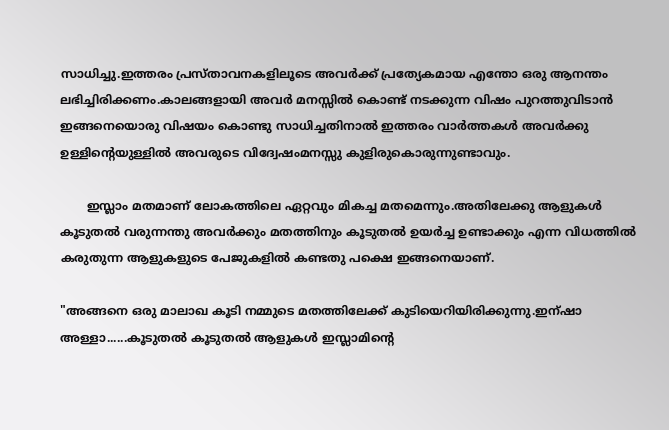സാധിച്ചു.ഇത്തരം പ്രസ്താവനകളിലൂടെ അവര്‍ക്ക് പ്രത്യേകമായ എന്തോ ഒരു ആനന്തം ലഭിച്ചിരിക്കണം.കാലങ്ങളായി അവര്‍ മനസ്സില്‍ കൊണ്ട് നടക്കുന്ന വിഷം പുറത്തുവിടാന്‍ ഇങ്ങനെയൊരു വിഷയം കൊണ്ടു സാധിച്ചതിനാല്‍ ഇത്തരം വാര്‍ത്തകള്‍ അവര്‍ക്കു ഉള്ളിന്‍റെയുള്ളില്‍ അവരുടെ വിദ്വേഷംമനസ്സു കുളിരുകൊരുന്നുണ്ടാവും.

       ഇസ്ലാം മതമാണ്‌ ലോകത്തിലെ ഏറ്റവും മികച്ച മതമെന്നും.അതിലേക്കു ആളുകള്‍ കൂടുതല്‍ വരുന്നന്തു അവര്‍ക്കും മതത്തിനും കൂടുതല്‍ ഉയര്‍ച്ച ഉണ്ടാക്കും എന്ന വിധത്തില്‍ കരുതുന്ന ആളുകളുടെ പേജുകളില്‍ കണ്ടതു പക്ഷെ ഇങ്ങനെയാണ്.

"അങ്ങനെ ഒരു മാലാഖ കൂടി നമ്മുടെ മതത്തിലേക്ക്‌ കുടിയെറിയിരിക്കുന്നു.ഇന്ഷാ അള്ളാ......കൂടുതല്‍ കൂടുതല്‍ ആളുകള്‍ ഇസ്ലാമിന്‍റെ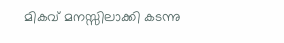മികവ് മനസ്സിലാക്കി കടന്നു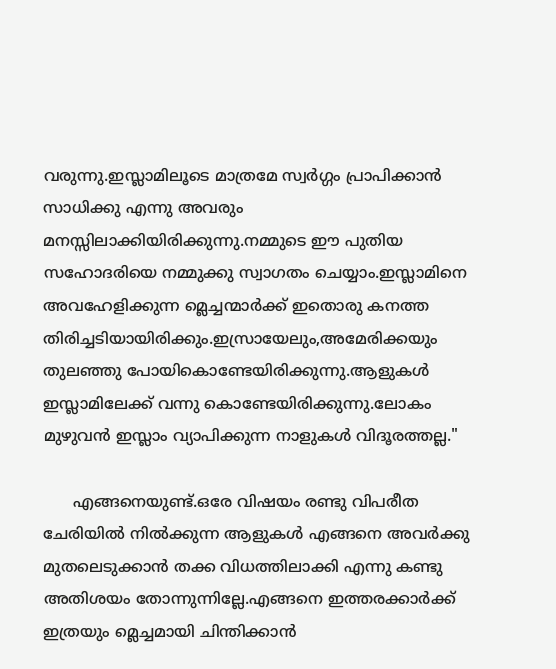വരുന്നു.ഇസ്ലാമിലൂടെ മാത്രമേ സ്വര്‍ഗ്ഗം പ്രാപിക്കാന്‍ സാധിക്കു എന്നു അവരും മനസ്സിലാക്കിയിരിക്കുന്നു.നമ്മുടെ ഈ പുതിയ സഹോദരിയെ നമ്മുക്കു സ്വാഗതം ചെയ്യാം.ഇസ്ലാമിനെ അവഹേളിക്കുന്ന മ്ലെച്ചന്മാര്‍ക്ക് ഇതൊരു കനത്ത തിരിച്ചടിയായിരിക്കും.ഇസ്രായേലും,അമേരിക്കയും തുലഞ്ഞു പോയികൊണ്ടേയിരിക്കുന്നു.ആളുകള്‍ ഇസ്ലാമിലേക്ക് വന്നു കൊണ്ടേയിരിക്കുന്നു.ലോകം മുഴുവന്‍ ഇസ്ലാം വ്യാപിക്കുന്ന നാളുകള്‍ വിദൂരത്തല്ല."

      എങ്ങനെയുണ്ട്.ഒരേ വിഷയം രണ്ടു വിപരീത ചേരിയില്‍ നില്‍ക്കുന്ന ആളുകള്‍ എങ്ങനെ അവര്‍ക്കു മുതലെടുക്കാന്‍ തക്ക വിധത്തിലാക്കി എന്നു കണ്ടു അതിശയം തോന്നുന്നില്ലേ.എങ്ങനെ ഇത്തരക്കാര്‍ക്ക് ഇത്രയും മ്ലെച്ചമായി ചിന്തിക്കാന്‍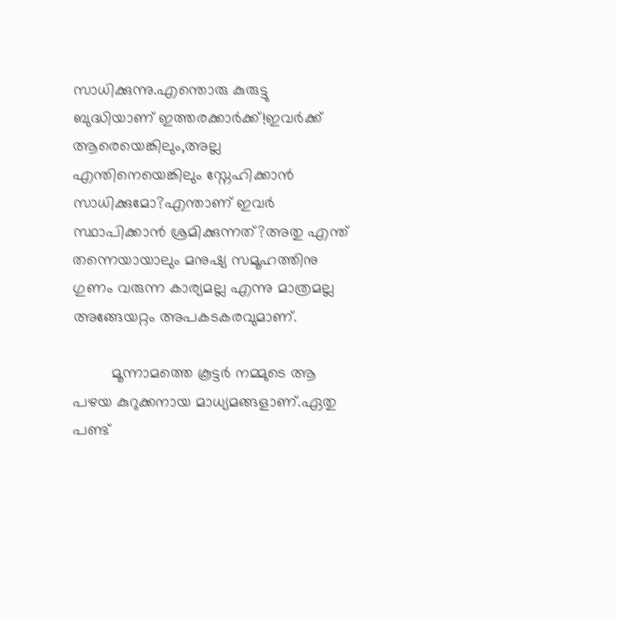സാധിക്കുന്നു.എന്തൊരു കുരുട്ടു ബുദ്ധിയാണ് ഇത്തരക്കാര്‍ക്ക്!ഇവര്‍ക്ക് ആരെയെങ്കിലും,അല്ല എന്തിനെയെങ്കിലും സ്നേഹിക്കാന്‍ സാധിക്കുമോ?എന്താണ് ഇവര്‍ സ്ഥാപിക്കാന്‍ ശ്രമിക്കുന്നത്?അതു എന്ത് തന്നെയായാലും മനുഷ്യ സമൂഹത്തിനു ഗുണം വരുന്ന കാര്യമല്ല എന്നു മാത്രമല്ല അങ്ങേയറ്റം അപകടകരവുമാണ്.

         മൂന്നാമത്തെ കൂട്ടര്‍ നമ്മുടെ ആ പഴയ കുറുക്കനായ മാധ്യമങ്ങളാണ്.ഏതു പണ്ട്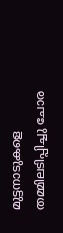മുട്ടനാടുകളെ തമ്മിലടിപ്പിച്ചു ചോര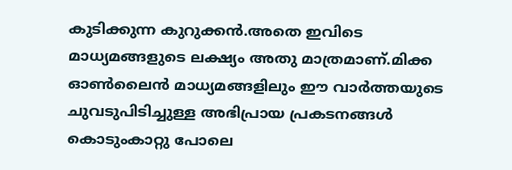കുടിക്കുന്ന കുറുക്കന്‍.അതെ ഇവിടെ മാധ്യമങ്ങളുടെ ലക്ഷ്യം അതു മാത്രമാണ്.മിക്ക ഓണ്‍ലൈന്‍ മാധ്യമങ്ങളിലും ഈ വാര്‍ത്തയുടെ ചുവടുപിടിച്ചുള്ള അഭിപ്രായ പ്രകടനങ്ങള്‍ കൊടുംകാറ്റു പോലെ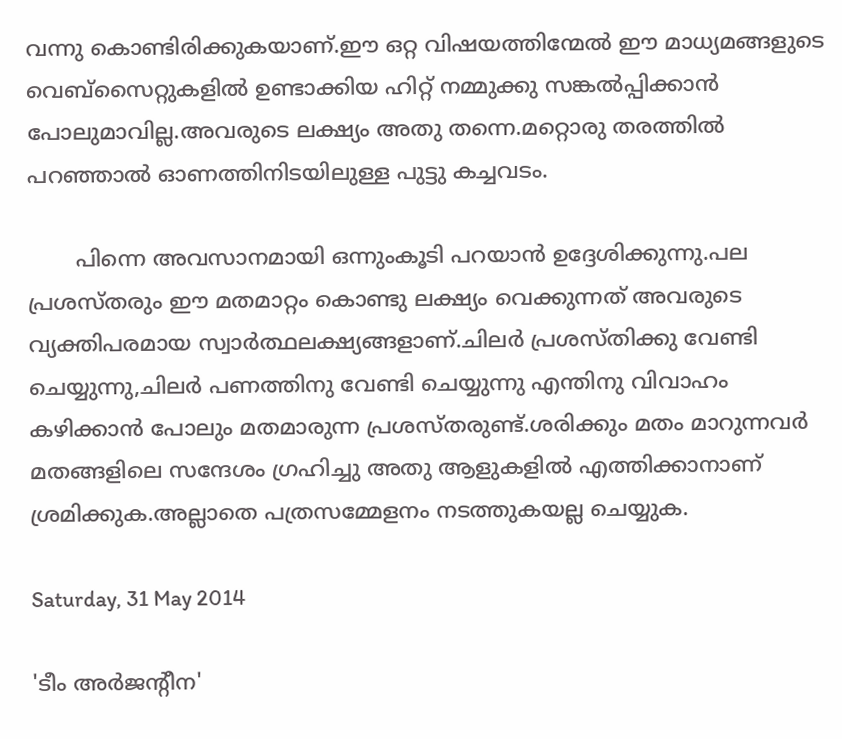വന്നു കൊണ്ടിരിക്കുകയാണ്.ഈ ഒറ്റ വിഷയത്തിന്മേല്‍ ഈ മാധ്യമങ്ങളുടെ വെബ്സൈറ്റുകളില്‍ ഉണ്ടാക്കിയ ഹിറ്റ്‌ നമ്മുക്കു സങ്കല്‍പ്പിക്കാന്‍ പോലുമാവില്ല.അവരുടെ ലക്ഷ്യം അതു തന്നെ.മറ്റൊരു തരത്തില്‍ പറഞ്ഞാല്‍ ഓണത്തിനിടയിലുള്ള പുട്ടു കച്ചവടം.

       പിന്നെ അവസാനമായി ഒന്നുംകൂടി പറയാന്‍ ഉദ്ദേശിക്കുന്നു.പല പ്രശസ്തരും ഈ മതമാറ്റം കൊണ്ടു ലക്ഷ്യം വെക്കുന്നത് അവരുടെ വ്യക്തിപരമായ സ്വാര്‍ത്ഥലക്ഷ്യങ്ങളാണ്.ചിലര്‍ പ്രശസ്തിക്കു വേണ്ടി ചെയ്യുന്നു,ചിലര്‍ പണത്തിനു വേണ്ടി ചെയ്യുന്നു എന്തിനു വിവാഹം കഴിക്കാന്‍ പോലും മതമാരുന്ന പ്രശസ്തരുണ്ട്.ശരിക്കും മതം മാറുന്നവര്‍ മതങ്ങളിലെ സന്ദേശം ഗ്രഹിച്ചു അതു ആളുകളില്‍ എത്തിക്കാനാണ് ശ്രമിക്കുക.അല്ലാതെ പത്രസമ്മേളനം നടത്തുകയല്ല ചെയ്യുക.

Saturday, 31 May 2014

'ടീം അര്‍ജന്റീന'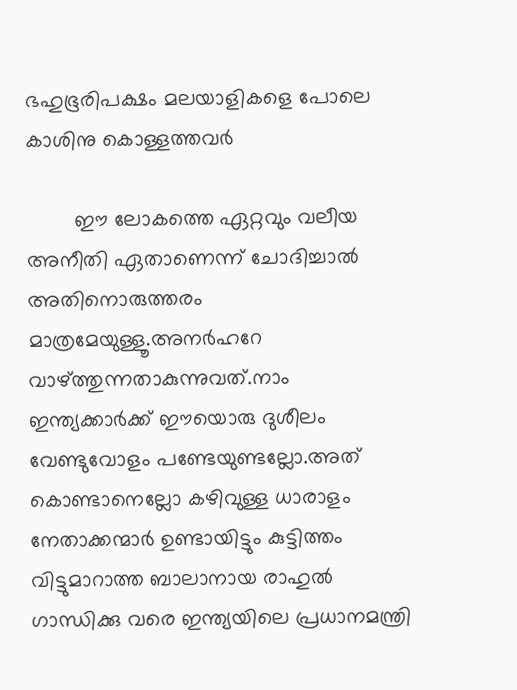ഭഹുഭൂരിപക്ഷം മലയാളികളെ പോലെ കാശിനു കൊള്ളത്തവര്‍

        ഈ ലോകത്തെ ഏറ്റവും വലീയ അനീതി ഏതാണെന്ന് ചോദിച്ചാല്‍ അതിനൊരുത്തരം മാത്രമേയുള്ളൂ.അനര്‍ഹറേ വാഴ്ത്തുന്നതാകുന്നുവത്.നാം ഇന്ത്യക്കാര്‍ക്ക് ഈയൊരു ദുശീലം വേണ്ടുവോളം പണ്ടേയുണ്ടല്ലോ.അത് കൊണ്ടാനെല്ലോ കഴിവുള്ള ധാരാളം നേതാക്കന്മാര്‍ ഉണ്ടായിട്ടും കുട്ടിത്തം വിട്ടുമാറാത്ത ബാലാനായ രാഹുല്‍ ഗാന്ധിക്കു വരെ ഇന്ത്യയിലെ പ്രധാനമന്ത്രി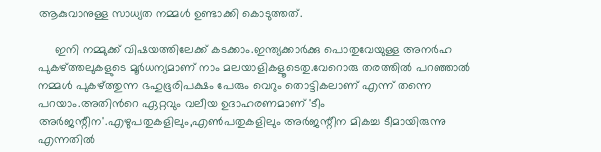ആകുവാനുള്ള സാധ്യത നമ്മള്‍ ഉണ്ടാക്കി കൊടുത്തത്.

     ഇനി നമ്മുക്ക് വിഷയത്തിലേക്ക് കടക്കാം.ഇന്ത്യക്കാര്‍ക്കു പൊതുവേയുള്ള അനര്‍ഹ പുകഴ്ത്തലുകളുടെ മൂര്‍ധന്യമാണ് നാം മലയാളികളൂടെതു.വേറൊരു തരത്തില്‍ പറഞ്ഞാല്‍ നമ്മള്‍ പുകഴ്ത്തുന്ന ഭഹുഭൂരിപക്ഷം പേരും വെറും തൊട്ടികലാണ് എന്ന് തന്നെ പറയാം.അതിന്‍റെ ഏറ്റവും വലീയ ഉദാഹരണമാണ് 'ടീം അര്‍ജന്റീന'.എഴുപതുകളിലും,എണ്‍പതുകളിലും അര്‍ജന്റീന മികച്ച ടീമായിരുന്നു എന്നതില്‍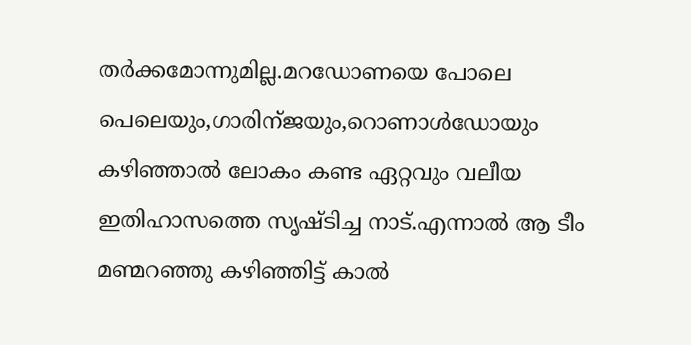തര്‍ക്കമോന്നുമില്ല.മറഡോണയെ പോലെ പെലെയും,ഗാരിന്ജയും,റൊണാള്‍ഡോയും കഴിഞ്ഞാല്‍ ലോകം കണ്ട ഏറ്റവും വലീയ ഇതിഹാസത്തെ സൃഷ്‌ടിച്ച നാട്.എന്നാല്‍ ആ ടീം മണ്മറഞ്ഞു കഴിഞ്ഞിട്ട് കാല്‍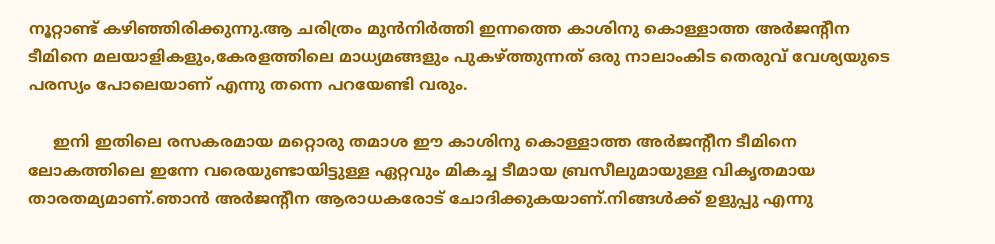നൂറ്റാണ്ട് കഴിഞ്ഞിരിക്കുന്നു.ആ ചരിത്രം മുന്‍നിര്‍ത്തി ഇന്നത്തെ കാശിനു കൊള്ളാത്ത അര്‍ജന്റീന ടീമിനെ മലയാളികളും,കേരളത്തിലെ മാധ്യമങ്ങളും പുകഴ്ത്തുന്നത് ഒരു നാലാംകിട തെരുവ് വേശ്യയുടെ പരസ്യം പോലെയാണ് എന്നു തന്നെ പറയേണ്ടി വരും.

     ഇനി ഇതിലെ രസകരമായ മറ്റൊരു തമാശ ഈ കാശിനു കൊള്ളാത്ത അര്‍ജന്റീന ടീമിനെ ലോകത്തിലെ ഇന്നേ വരെയുണ്ടായിട്ടുള്ള ഏറ്റവും മികച്ച ടീമായ ബ്രസീലുമായുള്ള വികൃതമായ താരതമ്യമാണ്.ഞാന്‍ അര്‍ജന്റീന ആരാധകരോട് ചോദിക്കുകയാണ്.നിങ്ങള്‍ക്ക് ഉളുപ്പു എന്നു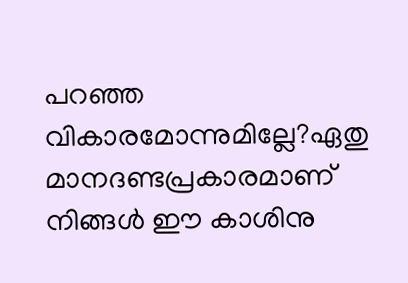പറഞ്ഞ വികാരമോന്നുമില്ലേ?ഏതു മാനദണ്ടപ്രകാരമാണ് നിങ്ങള്‍ ഈ കാശിനു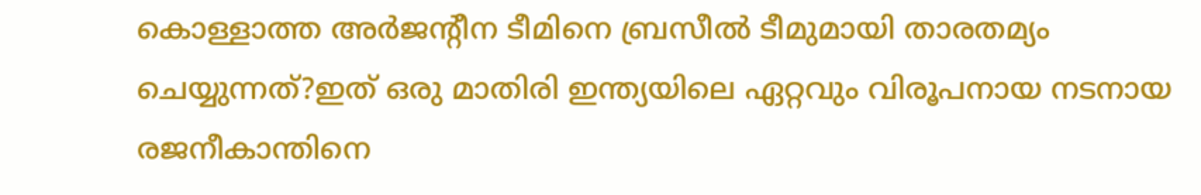കൊള്ളാത്ത അര്‍ജന്റീന ടീമിനെ ബ്രസീല്‍ ടീമുമായി താരതമ്യം ചെയ്യുന്നത്?ഇത് ഒരു മാതിരി ഇന്ത്യയിലെ ഏറ്റവും വിരൂപനായ നടനായ രജനീകാന്തിനെ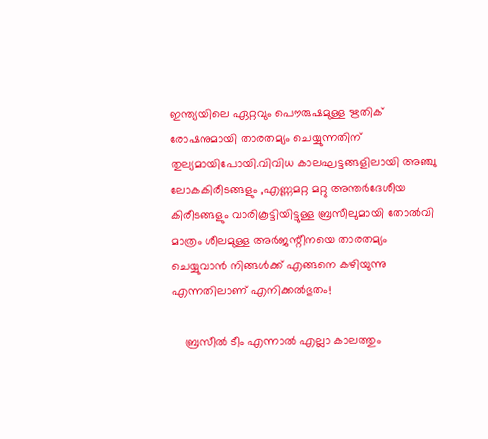ഇന്ത്യയിലെ ഏറ്റവും പൌരുഷമുള്ള ഋതിക് രോഷനുമായി താരതമ്യം ചെയ്യുന്നതിന് തുല്യമായിപോയി.വിവിധ കാലഘട്ടങ്ങളിലായി അഞ്ചു ലോകകിരീടങ്ങളും ,എണ്ണമറ്റ മറ്റു അന്തര്‍ദേശീയ കിരീടങ്ങളും വാരികൂട്ടിയിട്ടുള്ള ബ്രസീലുമായി തോല്‍വി മാത്രം ശീലമുള്ള അര്‍ജന്റീനയെ താരതമ്യം ചെയ്യുവാന്‍ നിങ്ങള്‍ക്ക് എങ്ങനെ കഴിയുന്നു എന്നതിലാണ് എനിക്കല്‍ഭുതം!

    ബ്രസീല്‍ ടീം എന്നാല്‍ എല്ലാ കാലത്തും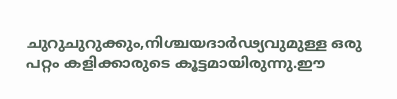ചുറുചുറുക്കും,നിശ്ചയദാര്‍ഢ്യവുമുള്ള ഒരു പറ്റം കളിക്കാരുടെ കൂട്ടമായിരുന്നു.ഈ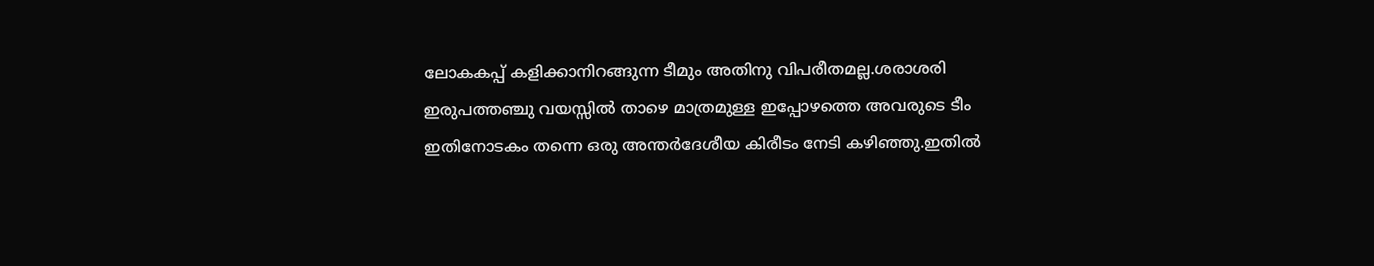ലോകകപ്പ് കളിക്കാനിറങ്ങുന്ന ടീമും അതിനു വിപരീതമല്ല.ശരാശരി ഇരുപത്തഞ്ചു വയസ്സില്‍ താഴെ മാത്രമുള്ള ഇപ്പോഴത്തെ അവരുടെ ടീം ഇതിനോടകം തന്നെ ഒരു അന്തര്‍ദേശീയ കിരീടം നേടി കഴിഞ്ഞു.ഇതില്‍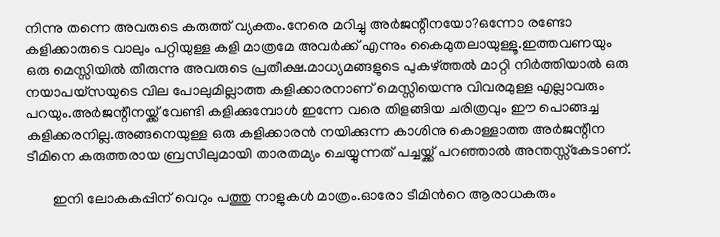നിന്നു തന്നെ അവരുടെ കരുത്ത് വ്യക്തം.നേരെ മറിച്ചു അര്‍ജന്റീനയോ?ഒന്നോ രണ്ടോ കളിക്കാരുടെ വാലും പറ്റിയുള്ള കളി മാത്രമേ അവര്‍ക്ക് എന്നും കൈമുതലായുള്ളൂ.ഇത്തവണയും ഒരു മെസ്സിയില്‍ തീരുന്നു അവരുടെ പ്രതീക്ഷ.മാധ്യമങ്ങളുടെ പുകഴ്ത്തല്‍ മാറ്റി നിര്‍ത്തിയാല്‍ ഒരു നയാപയ്സയുടെ വില പോലുമില്ലാത്ത കളിക്കാരനാണ് മെസ്സിയെന്നു വിവരമുള്ള എല്ലാവരും പറയും.അര്‍ജന്റീനയ്ക്ക് വേണ്ടി കളിക്കുമ്പോള്‍ ഇന്നേ വരെ തിളങ്ങിയ ചരിത്രവും ഈ പൊങ്ങച്ച കളിക്കരനില്ല.അങ്ങനെയുള്ള ഒരു കളിക്കാരന്‍ നയിക്കുന്ന കാശിനു കൊള്ളാത്ത അര്‍ജന്റീന ടീമിനെ കരുത്തരായ ബ്രസീലുമായി താരതമ്യം ചെയ്യുന്നത് പച്ചയ്ക്ക് പറഞ്ഞാല്‍ അന്തസ്സ്കേടാണ്.

       ഇനി ലോകകപ്പിന് വെറും പത്തു നാളുകള്‍ മാത്രം.ഓരോ ടീമിന്‍റെ ആരാധകരും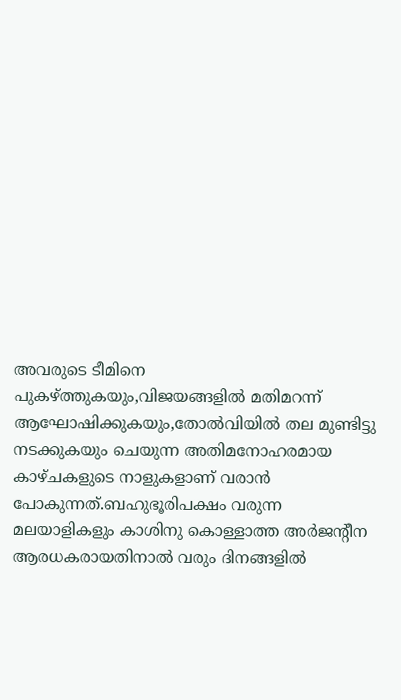അവരുടെ ടീമിനെ പുകഴ്ത്തുകയും,വിജയങ്ങളില്‍ മതിമറന്ന് ആഘോഷിക്കുകയും,തോല്‍വിയില്‍ തല മുണ്ടിട്ടു നടക്കുകയും ചെയുന്ന അതിമനോഹരമായ കാഴ്ചകളുടെ നാളുകളാണ് വരാന്‍ പോകുന്നത്.ബഹുഭൂരിപക്ഷം വരുന്ന മലയാളികളും കാശിനു കൊള്ളാത്ത അര്‍ജന്റീന ആരധകരായതിനാല്‍ വരും ദിനങ്ങളില്‍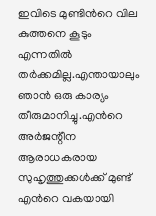ഇവിടെ മുണ്ടിന്‍റെ വില കുത്തനെ കൂടും എന്നതില്‍ തര്‍ക്കമില്ല.എന്തായാലും ഞാന്‍ ഒരു കാര്യം തീരുമാനിച്ചു.എന്‍റെ അര്‍ജന്റീന ആരാധകരായ സുഹൃത്തുക്കള്‍ക്ക് മുണ്ട് എന്‍റെ വകയായി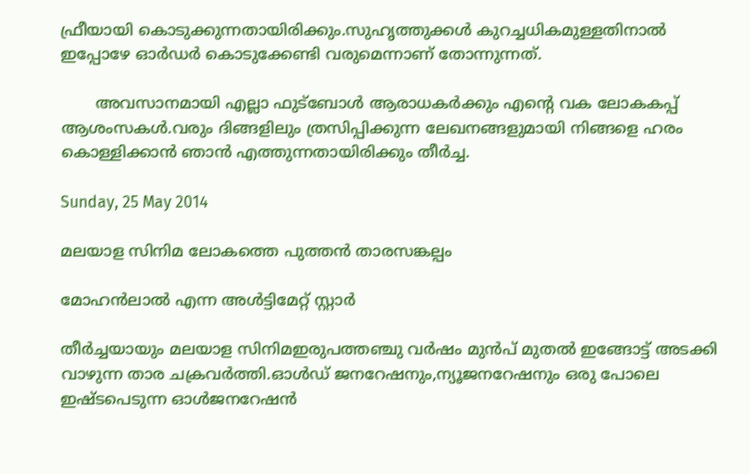ഫ്രീയായി കൊടുക്കുന്നതായിരിക്കും.സുഹൃത്തുക്കള്‍ കുറച്ചധികമുള്ളതിനാല്‍ ഇപ്പോഴേ ഓര്‍ഡര്‍ കൊടുക്കേണ്ടി വരുമെന്നാണ് തോന്നുന്നത്.

       അവസാനമായി എല്ലാ ഫുട്ബോള്‍ ആരാധകര്‍ക്കും എന്‍റെ വക ലോകകപ്പ് ആശംസകള്‍.വരും ദിങ്ങളിലും ത്രസിപ്പിക്കുന്ന ലേഖനങ്ങളുമായി നിങ്ങളെ ഹരം കൊള്ളിക്കാന്‍ ഞാന്‍ എത്തുന്നതായിരിക്കും തീര്‍ച്ച.

Sunday, 25 May 2014

മലയാള സിനിമ ലോകത്തെ പുത്തന്‍ താരസങ്കല്പം

മോഹന്‍ലാല്‍ എന്ന അള്‍ട്ടിമേറ്റ് സ്റ്റാര്‍

തീര്‍ച്ചയായും മലയാള സിനിമഇരുപത്തഞ്ചു വര്‍ഷം മുന്‍പ് മുതല്‍ ഇങ്ങോട്ട് അടക്കി വാഴുന്ന താര ചക്രവര്‍ത്തി.ഓള്‍ഡ്‌ ജനറേഷനും,ന്യൂജനറേഷനും ഒരു പോലെ ഇഷ്ടപെടുന്ന ഓള്‍ജനറേഷന്‍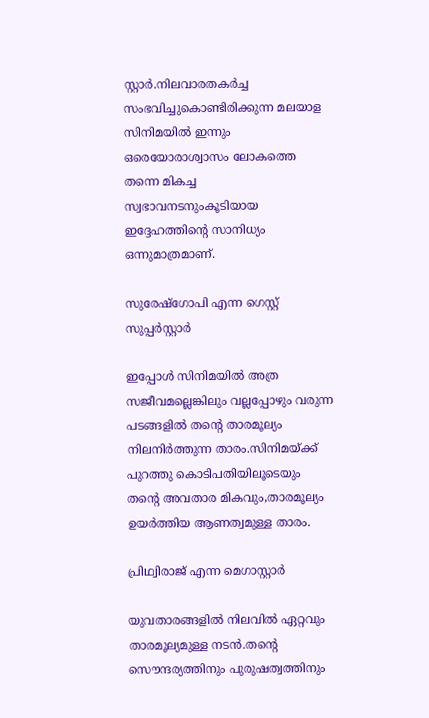സ്റ്റാര്‍.നിലവാരതകര്‍ച്ച സംഭവിച്ചുകൊണ്ടിരിക്കുന്ന മലയാള സിനിമയില്‍ ഇന്നും ഒരെയോരാശ്വാസം ലോകത്തെ തന്നെ മികച്ച സ്വഭാവനടനുംകൂടിയായ ഇദ്ദേഹത്തിന്‍റെ സാനിധ്യം ഒന്നുമാത്രമാണ്.

സുരേഷ്ഗോപി എന്ന ഗെസ്റ്റ്‌ സുപ്പര്‍സ്റ്റാര്‍

ഇപ്പോള്‍ സിനിമയില്‍ അത്ര സജീവമല്ലെങ്കിലും വല്ലപ്പോഴും വരുന്ന പടങ്ങളില്‍ തന്‍റെ താരമൂല്യം നിലനിര്‍ത്തുന്ന താരം.സിനിമയ്ക്ക് പുറത്തു കൊടിപതിയിലൂടെയും തന്‍റെ അവതാര മികവും,താരമൂല്യം ഉയര്‍ത്തിയ ആണത്വമുള്ള താരം.

പ്രിഥ്വിരാജ് എന്ന മെഗാസ്റ്റാര്‍

യുവതാരങ്ങളില്‍ നിലവില്‍ ഏറ്റവും താരമൂല്യമുള്ള നടന്‍.തന്‍റെ സൌന്ദര്യത്തിനും പുരുഷത്വത്തിനും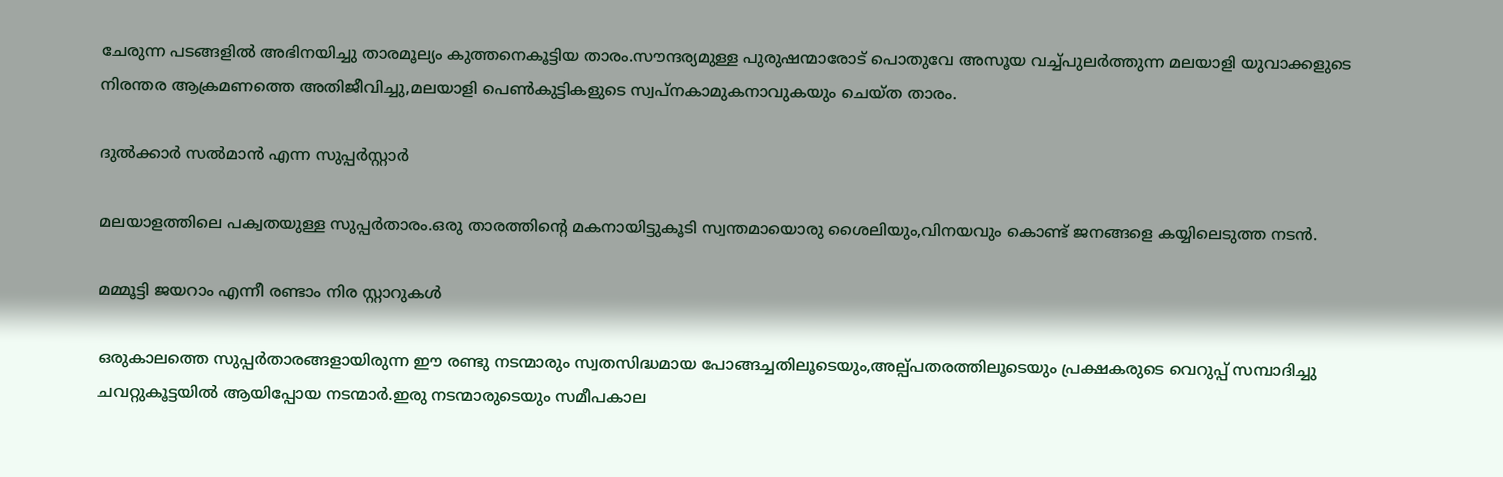ചേരുന്ന പടങ്ങളില്‍ അഭിനയിച്ചു താരമൂല്യം കുത്തനെകൂട്ടിയ താരം.സൗന്ദര്യമുള്ള പുരുഷന്മാരോട് പൊതുവേ അസൂയ വച്ച്പുലര്‍ത്തുന്ന മലയാളി യുവാക്കളുടെ നിരന്തര ആക്രമണത്തെ അതിജീവിച്ചു,മലയാളി പെണ്‍കുട്ടികളുടെ സ്വപ്നകാമുകനാവുകയും ചെയ്ത താരം.

ദുല്‍ക്കാര്‍ സല്‍മാന്‍ എന്ന സുപ്പര്‍സ്റ്റാര്‍

മലയാളത്തിലെ പക്വതയുള്ള സുപ്പര്‍താരം.ഒരു താരത്തിന്‍റെ മകനായിട്ടുകൂടി സ്വന്തമായൊരു ശൈലിയും,വിനയവും കൊണ്ട് ജനങ്ങളെ കയ്യിലെടുത്ത നടന്‍.

മമ്മൂട്ടി ജയറാം എന്നീ രണ്ടാം നിര സ്റ്റാറുകള്‍

ഒരുകാലത്തെ സുപ്പര്‍താരങ്ങളായിരുന്ന ഈ രണ്ടു നടന്മാരും സ്വതസിദ്ധമായ പോങ്ങച്ചതിലൂടെയും,അല്പ്പതരത്തിലൂടെയും പ്രക്ഷകരുടെ വെറുപ്പ്‌ സമ്പാദിച്ചു ചവറ്റുകൂട്ടയില്‍ ആയിപ്പോയ നടന്മാര്‍.ഇരു നടന്മാരുടെയും സമീപകാല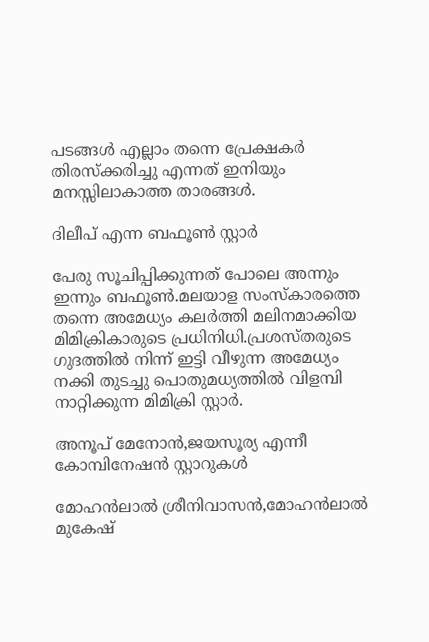പടങ്ങള്‍ എല്ലാം തന്നെ പ്രേക്ഷകര്‍ തിരസ്ക്കരിച്ചു എന്നത് ഇനിയും മനസ്സിലാകാത്ത താരങ്ങള്‍.

ദിലീപ്‌ എന്ന ബഫൂണ്‍ സ്റ്റാര്‍

പേരു സൂചിപ്പിക്കുന്നത് പോലെ അന്നും ഇന്നും ബഫൂണ്‍.മലയാള സംസ്കാരത്തെ തന്നെ അമേധ്യം കലര്‍ത്തി മലിനമാക്കിയ മിമിക്രികാരുടെ പ്രധിനിധി.പ്രശസ്തരുടെ ഗുദത്തില്‍ നിന്ന് ഇട്ടി വീഴുന്ന അമേധ്യം നക്കി തുടച്ചു പൊതുമധ്യത്തില്‍ വിളമ്പി നാറ്റിക്കുന്ന മിമിക്രി സ്റ്റാര്‍.

അനൂപ്‌ മേനോന്‍,ജയസൂര്യ എന്നീ കോമ്പിനേഷന്‍ സ്റ്റാറുകള്‍

മോഹന്‍ലാല്‍ ശ്രീനിവാസന്‍,മോഹന്‍ലാല്‍ മുകേഷ്‌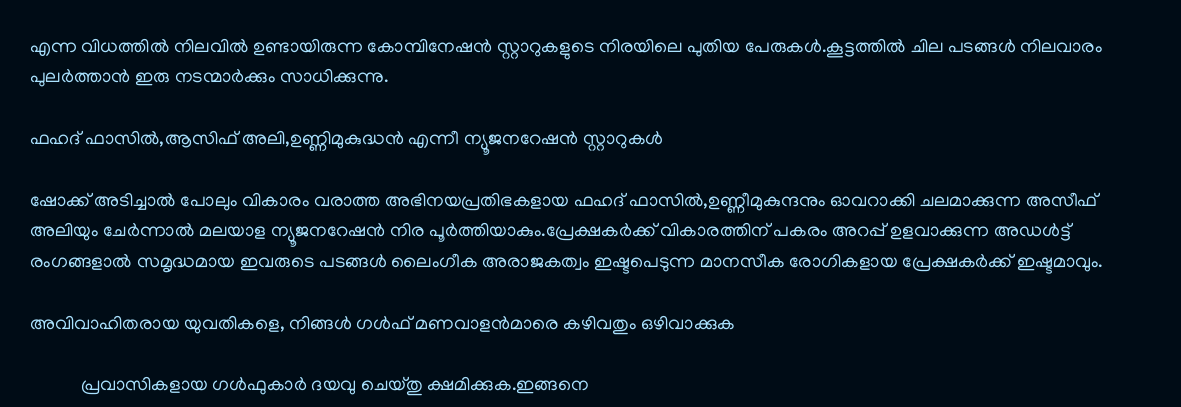എന്ന വിധത്തില്‍ നിലവില്‍ ഉണ്ടായിരുന്ന കോമ്പിനേഷന്‍ സ്റ്റാറുകളുടെ നിരയിലെ പുതിയ പേരുകള്‍.കൂട്ടത്തില്‍ ചില പടങ്ങള്‍ നിലവാരം പുലര്‍ത്താന്‍ ഇരു നടന്മാര്‍ക്കും സാധിക്കുന്നു.

ഫഹദ്‌ ഫാസില്‍,ആസിഫ്‌ അലി,ഉണ്ണിമുകുദ്ധന്‍ എന്നീ ന്യൂജനറേഷന്‍ സ്റ്റാറുകള്‍

ഷോക്ക്‌ അടിച്ചാല്‍ പോലും വികാരം വരാത്ത അഭിനയപ്രതിഭകളായ ഫഹദ്‌ ഫാസില്‍,ഉണ്ണീമുകുന്ദനും ഓവറാക്കി ചലമാക്കുന്ന അസീഫ് അലിയും ചേര്‍ന്നാല്‍ മലയാള ന്യൂജനറേഷന്‍ നിര പൂര്‍ത്തിയാകും.പ്രേക്ഷകര്‍ക്ക്‌ വികാരത്തിന് പകരം അറപ്പ് ഉളവാക്കുന്ന അഡള്‍ട്ട് രംഗങ്ങളാല്‍ സമൃദ്ധമായ ഇവരുടെ പടങ്ങള്‍ ലൈംഗീക അരാജകത്വം ഇഷ്ടപെടുന്ന മാനസീക രോഗികളായ പ്രേക്ഷകര്‍ക്ക്‌ ഇഷ്ടമാവും.

അവിവാഹിതരായ യുവതികളെ, നിങ്ങള്‍ ഗള്‍ഫ്‌ മണവാളന്‍മാരെ കഴിവതും ഒഴിവാക്കുക

           പ്രവാസികളായ ഗള്‍ഫുകാര്‍ ദയവു ചെയ്തു ക്ഷമിക്കുക.ഇങ്ങനെ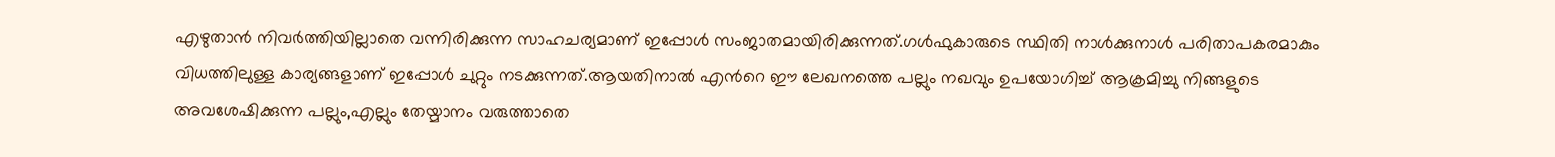എഴുതാന്‍ നിവര്‍ത്തിയില്ലാതെ വന്നിരിക്കുന്ന സാഹചര്യമാണ് ഇപ്പോള്‍ സംജാതമായിരിക്കുന്നത്.ഗള്‍ഫുകാരുടെ സ്ഥിതി നാള്‍ക്കുനാള്‍ പരിതാപകരമാകും വിധത്തിലുള്ള കാര്യങ്ങളാണ് ഇപ്പോള്‍ ചുറ്റും നടക്കുന്നത്.ആയതിനാല്‍ എന്‍റെ ഈ ലേഖനത്തെ പല്ലും നഖവും ഉപയോഗിച്ച് ആക്രമിച്ചു നിങ്ങളുടെ അവശേഷിക്കുന്ന പല്ലും,എല്ലും തേയ്മാനം വരുത്താതെ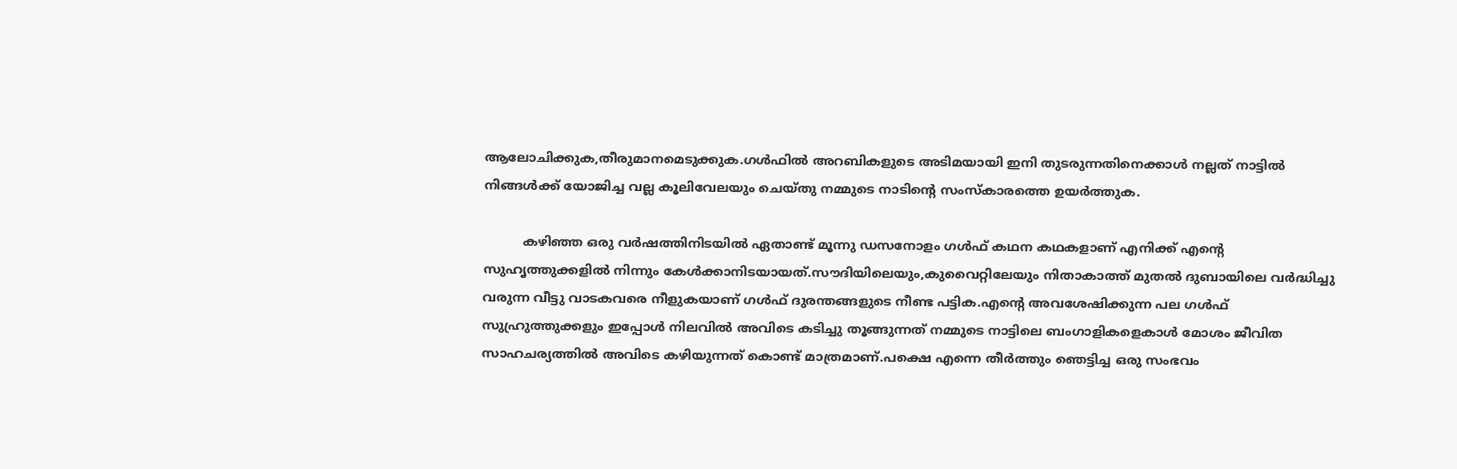ആലോചിക്കുക,തീരുമാനമെടുക്കുക.ഗള്‍ഫില്‍ അറബികളുടെ അടിമയായി ഇനി തുടരുന്നതിനെക്കാള്‍ നല്ലത് നാട്ടില്‍ നിങ്ങള്‍ക്ക് യോജിച്ച വല്ല കൂലിവേലയും ചെയ്തു നമ്മുടെ നാടിന്‍റെ സംസ്കാരത്തെ ഉയര്‍ത്തുക.

          കഴിഞ്ഞ ഒരു വര്‍ഷത്തിനിടയില്‍ ഏതാണ്ട് മൂന്നു ഡസനോളം ഗള്‍ഫ്‌ കഥന കഥകളാണ് എനിക്ക് എന്‍റെ സുഹൃത്തുക്കളില്‍ നിന്നും കേള്‍ക്കാനിടയായത്.സൗദിയിലെയും,കുവൈറ്റിലേയും നിതാകാത്ത് മുതല്‍ ദുബായിലെ വര്‍ദ്ധിച്ചു വരുന്ന വീട്ടു വാടകവരെ നീളുകയാണ് ഗള്‍ഫ്‌ ദുരന്തങ്ങളുടെ നീണ്ട പട്ടിക.എന്‍റെ അവശേഷിക്കുന്ന പല ഗള്‍ഫ്‌ സുഹ്രുത്തുക്കളും ഇപ്പോള്‍ നിലവില്‍ അവിടെ കടിച്ചു തൂങ്ങുന്നത് നമ്മുടെ നാട്ടിലെ ബംഗാളികളെകാള്‍ മോശം ജീവിത സാഹചര്യത്തില്‍ അവിടെ കഴിയുന്നത് കൊണ്ട് മാത്രമാണ്.പക്ഷെ എന്നെ തീര്‍ത്തും ഞെട്ടിച്ച ഒരു സംഭവം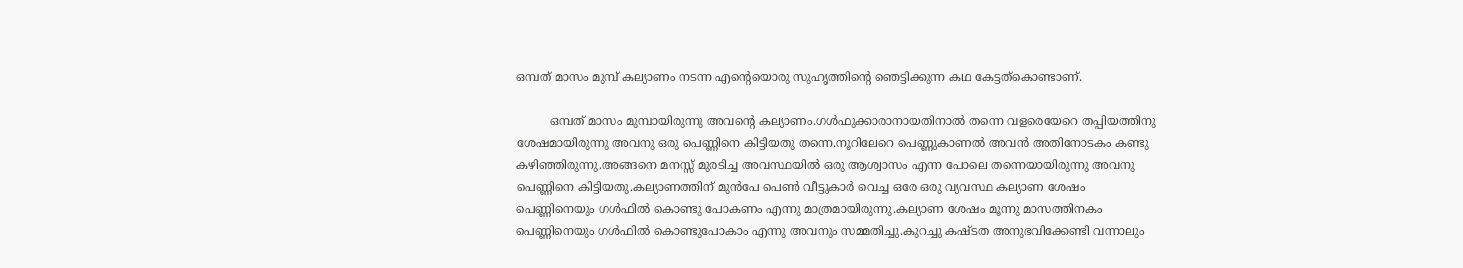ഒമ്പത് മാസം മുമ്പ് കല്യാണം നടന്ന എന്‍റെയൊരു സുഹൃത്തിന്‍റെ ഞെട്ടിക്കുന്ന കഥ കേട്ടത്കൊണ്ടാണ്.

         ഒമ്പത് മാസം മുമ്പായിരുന്നു അവന്‍റെ കല്യാണം.ഗള്‍ഫുക്കാരാനായതിനാല്‍ തന്നെ വളരെയേറെ തപ്പിയത്തിനു ശേഷമായിരുന്നു അവനു ഒരു പെണ്ണിനെ കിട്ടിയതു തന്നെ.നൂറിലേറെ പെണ്ണുകാണല്‍ അവന്‍ അതിനോടകം കണ്ടു കഴിഞ്ഞിരുന്നു.അങ്ങനെ മനസ്സ് മുരടിച്ച അവസ്ഥയില്‍ ഒരു ആശ്വാസം എന്ന പോലെ തന്നെയായിരുന്നു അവനു പെണ്ണിനെ കിട്ടിയതു.കല്യാണത്തിന് മുന്‍പേ പെണ്‍ വീട്ടുകാര്‍ വെച്ച ഒരേ ഒരു വ്യവസ്ഥ കല്യാണ ശേഷം പെണ്ണിനെയും ഗള്‍ഫില്‍ കൊണ്ടു പോകണം എന്നു മാത്രമായിരുന്നു.കല്യാണ ശേഷം മൂന്നു മാസത്തിനകം പെണ്ണിനെയും ഗള്‍ഫില്‍ കൊണ്ടുപോകാം എന്നു അവനും സമ്മതിച്ചു.കുറച്ചു കഷ്ടത അനുഭവിക്കേണ്ടി വന്നാലും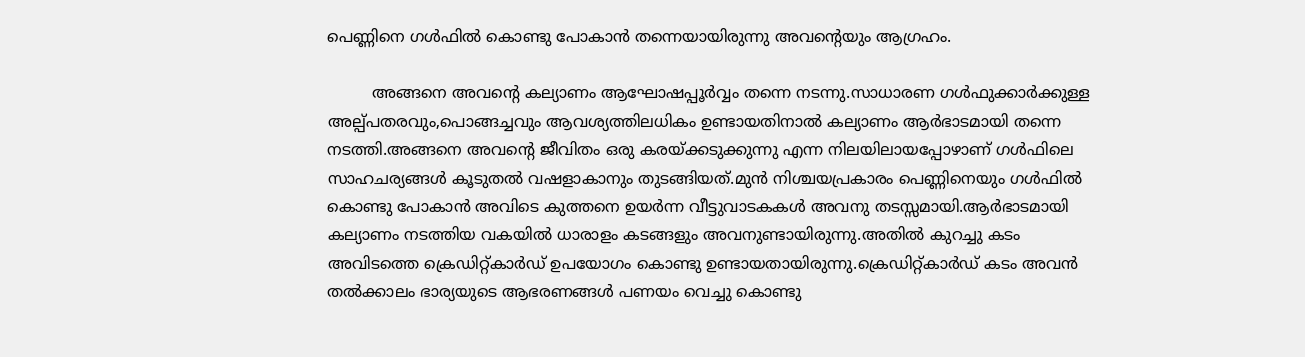പെണ്ണിനെ ഗള്‍ഫില്‍ കൊണ്ടു പോകാന്‍ തന്നെയായിരുന്നു അവന്റെയും ആഗ്രഹം.

         അങ്ങനെ അവന്‍റെ കല്യാണം ആഘോഷപ്പൂര്‍വ്വം തന്നെ നടന്നു.സാധാരണ ഗള്‍ഫുക്കാര്‍ക്കുള്ള അല്പ്പതരവും,പൊങ്ങച്ചവും ആവശ്യത്തിലധികം ഉണ്ടായതിനാല്‍ കല്യാണം ആര്‍ഭാടമായി തന്നെ നടത്തി.അങ്ങനെ അവന്‍റെ ജീവിതം ഒരു കരയ്ക്കടുക്കുന്നു എന്ന നിലയിലായപ്പോഴാണ് ഗള്‍ഫിലെ സാഹചര്യങ്ങള്‍ കൂടുതല്‍ വഷളാകാനും തുടങ്ങിയത്.മുന്‍ നിശ്ചയപ്രകാരം പെണ്ണിനെയും ഗള്‍ഫില്‍ കൊണ്ടു പോകാന്‍ അവിടെ കുത്തനെ ഉയര്‍ന്ന വീട്ടുവാടകകള്‍ അവനു തടസ്സമായി.ആര്‍ഭാടമായി കല്യാണം നടത്തിയ വകയില്‍ ധാരാളം കടങ്ങളും അവനുണ്ടായിരുന്നു.അതില്‍ കുറച്ചു കടം അവിടത്തെ ക്രെഡിറ്റ്കാര്‍ഡ് ഉപയോഗം കൊണ്ടു ഉണ്ടായതായിരുന്നു.ക്രെഡിറ്റ്കാര്‍ഡ് കടം അവന്‍ തല്‍ക്കാലം ഭാര്യയുടെ ആഭരണങ്ങള്‍ പണയം വെച്ചു കൊണ്ടു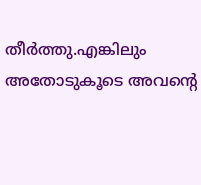തീര്‍ത്തു.എങ്കിലും അതോടുകൂടെ അവന്‍റെ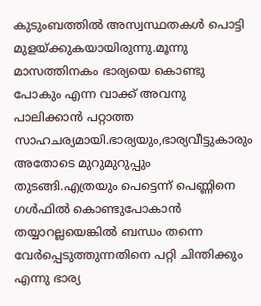കുടുംബത്തില്‍ അസ്വസ്ഥതകള്‍ പൊട്ടി മുളയ്ക്കുകയായിരുന്നു.മൂന്നു മാസത്തിനകം ഭാര്യയെ കൊണ്ടു പോകും എന്ന വാക്ക് അവനു പാലിക്കാന്‍ പറ്റാത്ത സാഹചര്യമായി.ഭാര്യയും,ഭാര്യവീട്ടുകാരും അതോടെ മുറുമുറുപ്പും തുടങ്ങി.എത്രയും പെട്ടെന്ന് പെണ്ണിനെ ഗള്‍ഫില്‍ കൊണ്ടുപോകാന്‍ തയ്യാറല്ലയെങ്കില്‍ ബന്ധം തന്നെ വേര്‍പ്പെടുത്തുന്നതിനെ പറ്റി ചിന്തിക്കും എന്നു ഭാര്യ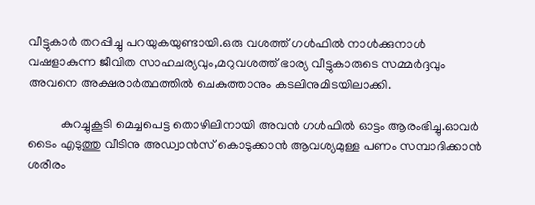വീട്ടുകാര്‍ തറപ്പിച്ചു പറയുകയുണ്ടായി.ഒരു വശത്ത് ഗള്‍ഫില്‍ നാള്‍ക്കുനാള്‍ വഷളാകുന്ന ജീവിത സാഹചര്യവും,മറുവശത്ത് ഭാര്യ വീട്ടുകാരുടെ സമ്മര്‍ദ്ദവും അവനെ അക്ഷരാര്‍ത്ഥത്തില്‍ ചെകുത്താനും കടലിനുമിടയിലാക്കി.

          കുറച്ചുകൂടി മെച്ചപെട്ട തൊഴിലിനായി അവന്‍ ഗള്‍ഫില്‍ ഓട്ടം ആരംഭിച്ചു.ഓവര്‍ ടൈം എടുത്തു വീടിനു അഡ്വാന്‍സ്‌ കൊടുക്കാന്‍ ആവശ്യമുള്ള പണം സമ്പാദിക്കാന്‍ ശരീരം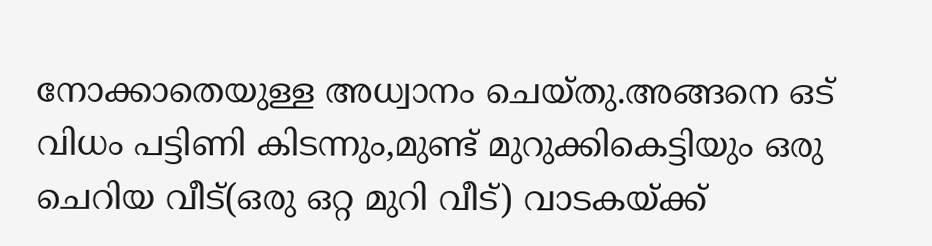നോക്കാതെയുള്ള അധ്വാനം ചെയ്തു.അങ്ങനെ ഒട് വിധം പട്ടിണി കിടന്നും,മുണ്ട് മുറുക്കികെട്ടിയും ഒരു ചെറിയ വീട്(ഒരു ഒറ്റ മുറി വീട്) വാടകയ്ക്ക്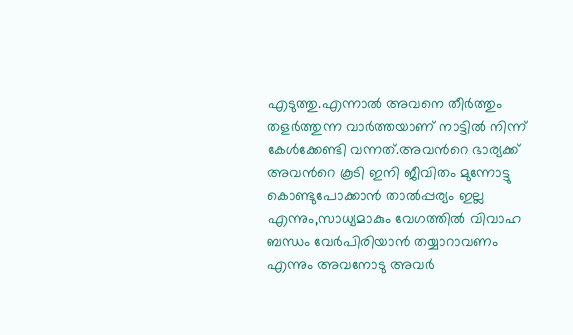എടുത്തു.എന്നാല്‍ അവനെ തീര്‍ത്തും തളര്‍ത്തുന്ന വാര്‍ത്തയാണ് നാട്ടില്‍ നിന്ന് കേള്‍ക്കേണ്ടി വന്നത്.അവന്‍റെ ഭാര്യക്ക് അവന്‍റെ കൂടി ഇനി ജീവിതം മുന്നോട്ടു കൊണ്ടുപോക്കാന്‍ താല്‍പ്പര്യം ഇല്ല എന്നും,സാധ്യമാകും വേഗത്തില്‍ വിവാഹ ബന്ധം വേര്‍പിരിയാന്‍ തയ്യാറാവണം എന്നും അവനോടു അവര്‍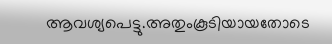ആവശ്യപെട്ടു.അതുംകൂടിയായതോടെ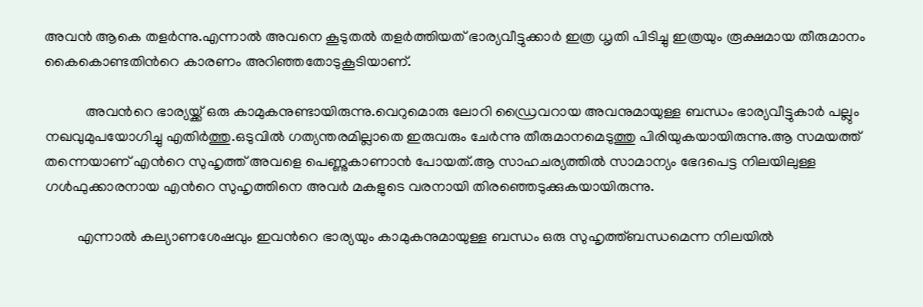അവന്‍ ആകെ തളര്‍ന്നു.എന്നാല്‍ അവനെ കൂടുതല്‍ തളര്‍ത്തിയത് ഭാര്യവീട്ടുക്കാര്‍ ഇത്ര ധൃതി പിടിച്ചു ഇത്രയും രൂക്ഷമായ തീരുമാനം കൈകൊണ്ടതിന്‍റെ കാരണം അറിഞ്ഞതോടുകൂടിയാണ്.

           അവന്‍റെ ഭാര്യയ്ക്ക് ഒരു കാമുകനുണ്ടായിരുന്നു.വെറുമൊരു ലോറി ഡ്രൈവറായ അവനുമായുള്ള ബന്ധം ഭാര്യവീട്ടുകാര്‍ പല്ലും നഖവുമുപയോഗിച്ചു എതിര്‍ത്തു.ഒടുവില്‍ ഗത്യന്തരമില്ലാതെ ഇരുവരും ചേര്‍ന്നു തീരുമാനമെടുത്തു പിരിയുകയായിരുന്നു.ആ സമയത്ത് തന്നെയാണ് എന്‍റെ സുഹൃത്ത് അവളെ പെണ്ണുകാണാന്‍ പോയത്.ആ സാഹചര്യത്തില്‍ സാമാന്യം ഭേദപെട്ട നിലയിലുള്ള ഗള്‍ഫുക്കാരനായ എന്‍റെ സുഹൃത്തിനെ അവര്‍ മകളുടെ വരനായി തിരഞ്ഞെടുക്കുകയായിരുന്നു.

         എന്നാല്‍ കല്യാണശേഷവും ഇവന്‍റെ ഭാര്യയും കാമുകനുമായുള്ള ബന്ധം ഒരു സുഹൃത്ത്ബന്ധമെന്ന നിലയില്‍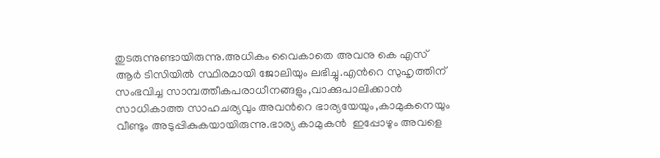തുടരുന്നുണ്ടായിരുന്നു.അധികം വൈകാതെ അവനു കെ എസ് ആര്‍ ടിസിയില്‍ സ്ഥിരമായി ജോലിയും ലഭിച്ചു.എന്‍റെ സുഹൃത്തിന് സംഭവിച്ച സാമ്പത്തീകപരാധീനങ്ങളും,വാക്കുപാലിക്കാന്‍ സാധികാത്ത സാഹചര്യവും അവന്‍റെ ഭാര്യയേയും,കാമുകനെയും വീണ്ടും അടുപ്പികുകയായിരുന്നു.ഭാര്യ കാമുകന്‍  ഇപ്പോഴും അവളെ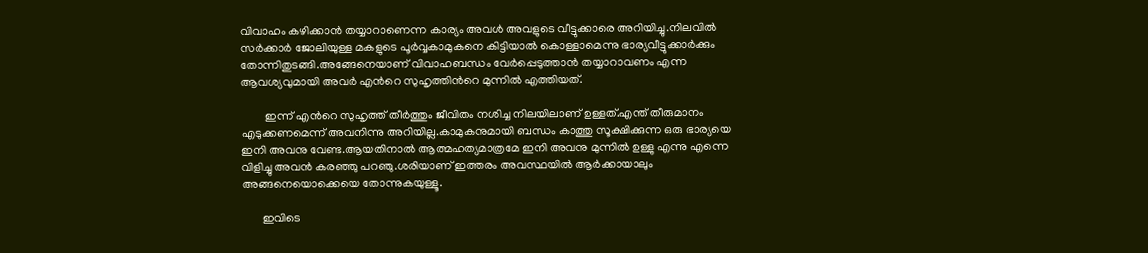വിവാഹം കഴിക്കാന്‍ തയ്യാറാണെന്ന കാര്യം അവള്‍ അവളുടെ വീട്ടുക്കാരെ അറിയിച്ചു.നിലവില്‍ സര്‍ക്കാര്‍ ജോലിയുള്ള മകളുടെ പൂര്‍വ്വകാമുകനെ കിട്ടിയാല്‍ കൊള്ളാമെന്നു ഭാര്യവീട്ടുക്കാര്‍ക്കും തോന്നിതുടങ്ങി.അങ്ങേനെയാണ് വിവാഹബന്ധം വേര്‍പ്പെടുത്താന്‍ തയ്യാറാവണം എന്ന ആവശ്യവുമായി അവര്‍ എന്‍റെ സുഹൃത്തിന്‍റെ മുന്നില്‍ എത്തിയത്.

        ഇന്ന് എന്‍റെ സുഹൃത്ത് തീര്‍ത്തും ജീവിതം നശിച്ച നിലയിലാണ് ഉള്ളത്.എന്ത് തീരുമാനം എടുക്കണമെന്ന് അവനിന്നു അറിയില്ല.കാമുകനുമായി ബന്ധം കാത്തു സൂക്ഷിക്കുന്ന ഒരു ഭാര്യയെ ഇനി അവനു വേണ്ട.ആയതിനാല്‍ ആത്മഹത്യമാത്രമേ ഇനി അവനു മുന്നില്‍ ഉള്ളു എന്നു എന്നെ വിളിച്ചു അവന്‍ കരഞ്ഞു പറഞു.ശരിയാണ് ഇത്തരം അവസ്ഥയില്‍ ആര്‍ക്കായാലും അങ്ങനെയൊക്കെയെ തോന്നുകയുള്ളൂ.

       ഇവിടെ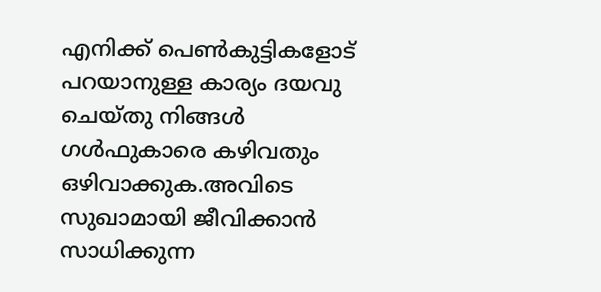എനിക്ക് പെണ്‍കുട്ടികളോട് പറയാനുള്ള കാര്യം ദയവു ചെയ്തു നിങ്ങള്‍ ഗള്‍ഫുകാരെ കഴിവതും ഒഴിവാക്കുക.അവിടെ സുഖാമായി ജീവിക്കാന്‍ സാധിക്കുന്ന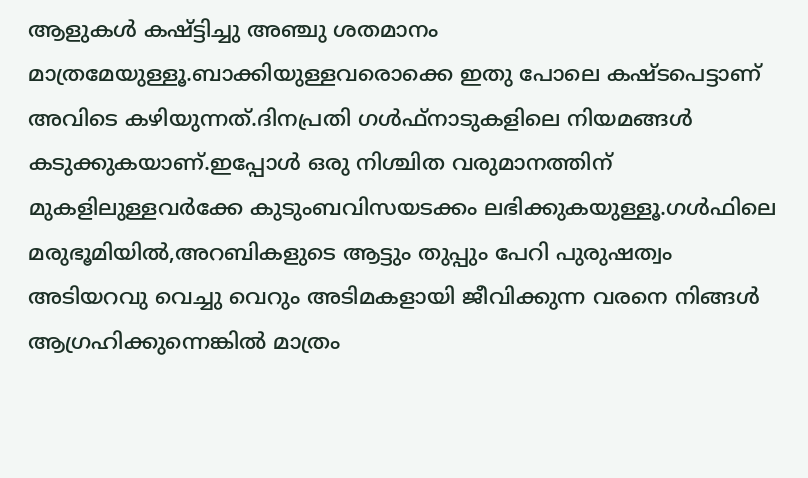ആളുകള്‍ കഷ്ട്ടിച്ചു അഞ്ചു ശതമാനം മാത്രമേയുള്ളൂ.ബാക്കിയുള്ളവരൊക്കെ ഇതു പോലെ കഷ്ടപെട്ടാണ് അവിടെ കഴിയുന്നത്.ദിനപ്രതി ഗള്‍ഫ്‌നാടുകളിലെ നിയമങ്ങള്‍ കടുക്കുകയാണ്.ഇപ്പോള്‍ ഒരു നിശ്ചിത വരുമാനത്തിന് മുകളിലുള്ളവര്‍ക്കേ കുടുംബവിസയടക്കം ലഭിക്കുകയുള്ളൂ.ഗള്‍ഫിലെ മരുഭൂമിയില്‍,അറബികളുടെ ആട്ടും തുപ്പും പേറി പുരുഷത്വം അടിയറവു വെച്ചു വെറും അടിമകളായി ജീവിക്കുന്ന വരനെ നിങ്ങള്‍ ആഗ്രഹിക്കുന്നെങ്കില്‍ മാത്രം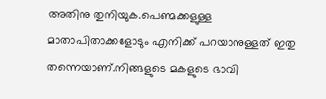അതിനു തുനിയുക.പെണ്മക്കളുള്ള മാതാപിതാക്കളോടും എനിക്ക് പറയാനുള്ളത് ഇതു തന്നെയാണ്.നിങ്ങളുടെ മകളുടെ ഭാവി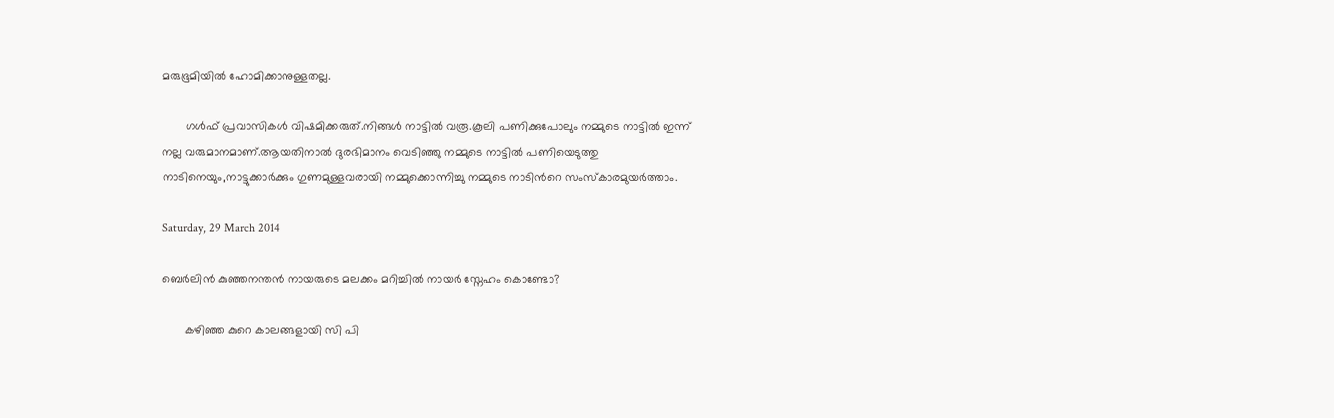മരുഭൂമിയില്‍ ഹോമിക്കാനുള്ളതല്ല.

       ഗള്‍ഫ്‌ പ്രവാസികള്‍ വിഷമിക്കരുത്.നിങ്ങള്‍ നാട്ടില്‍ വരൂ.കൂലി പണിക്കുപോലും നമ്മുടെ നാട്ടില്‍ ഇന്ന് നല്ല വരുമാനമാണ്.ആയതിനാല്‍ ദുരഭിമാനം വെടിഞ്ഞു നമ്മുടെ നാട്ടില്‍ പണിയെടുത്തു നാടിനെയും,നാട്ടുക്കാര്‍ക്കും ഗുണമുള്ളവരായി നമ്മുക്കൊന്നിച്ചു നമ്മുടെ നാടിന്‍റെ സംസ്കാരമുയര്‍ത്താം.

Saturday, 29 March 2014

ബെര്‍ലിന്‍ കുഞ്ഞനന്തന്‍ നായരുടെ മലക്കം മറിച്ചില്‍ നായര്‍ സ്നേഹം കൊണ്ടോ?

       കഴിഞ്ഞ കുറെ കാലങ്ങളായി സി പി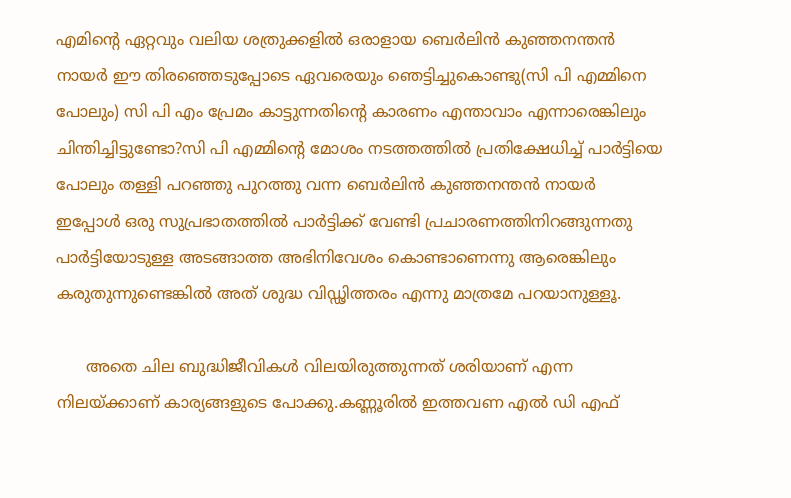എമിന്‍റെ ഏറ്റവും വലിയ ശത്രുക്കളില്‍ ഒരാളായ ബെര്‍ലിന്‍ കുഞ്ഞനന്തന്‍ നായര്‍ ഈ തിരഞ്ഞെടുപ്പോടെ ഏവരെയും ഞെട്ടിച്ചുകൊണ്ടു(സി പി എമ്മിനെ പോലും) സി പി എം പ്രേമം കാട്ടുന്നതിന്‍റെ കാരണം എന്താവാം എന്നാരെങ്കിലും ചിന്തിച്ചിട്ടുണ്ടോ?സി പി എമ്മിന്‍റെ മോശം നടത്തത്തില്‍ പ്രതിക്ഷേധിച്ച് പാര്‍ട്ടിയെ പോലും തള്ളി പറഞ്ഞു പുറത്തു വന്ന ബെര്‍ലിന്‍ കുഞ്ഞനന്തന്‍ നായര്‍ ഇപ്പോള്‍ ഒരു സുപ്രഭാതത്തില്‍ പാര്‍ട്ടിക്ക് വേണ്ടി പ്രചാരണത്തിനിറങ്ങുന്നതു പാര്‍ട്ടിയോടുള്ള അടങ്ങാത്ത അഭിനിവേശം കൊണ്ടാണെന്നു ആരെങ്കിലും കരുതുന്നുണ്ടെങ്കില്‍ അത് ശുദ്ധ വിഡ്ഢിത്തരം എന്നു മാത്രമേ പറയാനുള്ളൂ.

      അതെ ചില ബുദ്ധിജീവികള്‍ വിലയിരുത്തുന്നത് ശരിയാണ് എന്ന നിലയ്ക്കാണ് കാര്യങ്ങളുടെ പോക്കു.കണ്ണൂരില്‍ ഇത്തവണ എല്‍ ഡി എഫ്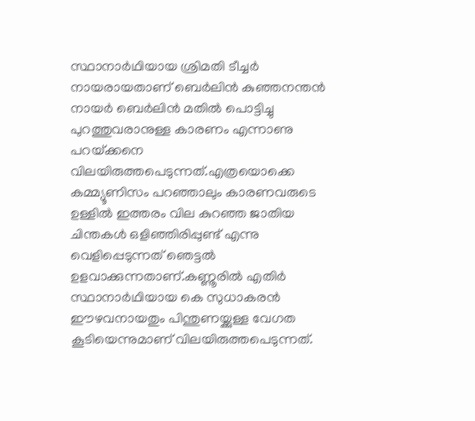സ്ഥാനാര്‍ഥിയായ ശ്രിമതി ടീച്ചര്‍ നായരായതാണ് ബെര്‍ലിന്‍ കുഞ്ഞനന്തന്‍ നായര്‍ ബെര്‍ലിന്‍ മതില്‍ പൊട്ടിച്ചു പുറത്തുവരാനുള്ള കാരണം എന്നാണു പറയ്‌ക്കനെ വിലയിരുത്തപെടുന്നത്.എത്രയൊക്കെ കമ്മ്യൂണിസം പറഞ്ഞാലും കാരണവരുടെ ഉള്ളില്‍ ഇത്തരം വില കുറഞ്ഞ ജാതിയ ചിന്തകള്‍ ഒളിഞ്ഞിരിപ്പുണ്ട് എന്നു വെളിപ്പെടുന്നത് ഞെട്ടല്‍ ഉളവാക്കുന്നതാണ്.കണ്ണൂരില്‍ എതിര്‍ സ്ഥാനാര്‍ഥിയായ കെ സുധാകരന്‍ ഈഴവനായതും പിന്തുണയ്ക്കുള്ള വേഗത കൂടിയെന്നുമാണ് വിലയിരുത്തപെടുന്നത്.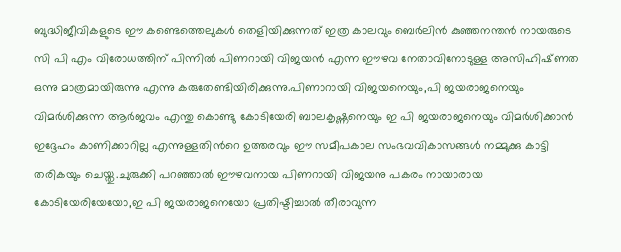ബുദ്ധിജീവികളുടെ ഈ കണ്ടെത്തെലുകള്‍ തെളിയിക്കുന്നത് ഇത്ര കാലവും ബെര്‍ലിന്‍ കുഞ്ഞനന്തന്‍ നായരുടെ സി പി എം വിരോധത്തിന് പിന്നില്‍ പിണറായി വിജയന്‍ എന്ന ഈഴവ നേതാവിനോടുള്ള അസിഹിഷ്‌ണത ഒന്നു മാത്രമായിരുന്നു എന്നു കരുതേണ്ടിയിരിക്കുന്നു.പിണാറായി വിജയനെയും,പി ജയരാജനെയും വിമര്‍ശിക്കുന്ന ആര്‍ജവം എന്തു കൊണ്ടു കോടിയേരി ബാലകൃഷ്ണനെയും ഇ പി ജയരാജനെയും വിമര്‍ശിക്കാന്‍ ഇദ്ദേഹം കാണിക്കാറില്ല എന്നുള്ളതിന്‍റെ ഉത്തരവും ഈ സമീപകാല സംഭവവികാസങ്ങള്‍ നമ്മുക്കു കാട്ടി തരികയും ചെയ്തു.ചുരുക്കി പറഞ്ഞാല്‍ ഈഴവനായ പിണറായി വിജയനു പകരം നായാരായ കോടിയേരിയേയോ,ഇ പി ജയരാജനെയോ പ്രതിഷ്ടിച്ചാല്‍ തീരാവുന്ന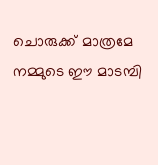ചൊരുക്ക് മാത്രമേ നമ്മുടെ ഈ മാടമ്പി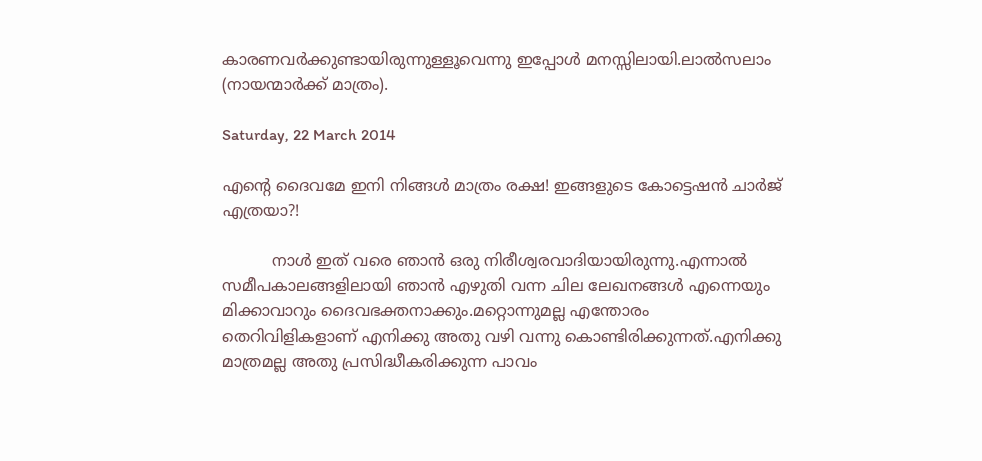കാരണവര്‍ക്കുണ്ടായിരുന്നുള്ളൂവെന്നു ഇപ്പോള്‍ മനസ്സിലായി.ലാല്‍സലാം (നായന്മാര്‍ക്ക് മാത്രം).

Saturday, 22 March 2014

എന്‍റെ ദൈവമേ ഇനി നിങ്ങള്‍ മാത്രം രക്ഷ! ഇങ്ങളുടെ കോട്ടെഷന്‍ ചാര്‍ജ് എത്രയാ?!

          നാള്‍ ഇത് വരെ ഞാന്‍ ഒരു നിരീശ്വരവാദിയായിരുന്നു.എന്നാല്‍ സമീപകാലങ്ങളിലായി ഞാന്‍ എഴുതി വന്ന ചില ലേഖനങ്ങള്‍ എന്നെയും മിക്കാവാറും ദൈവഭക്തനാക്കും.മറ്റൊന്നുമല്ല എന്തോരം തെറിവിളികളാണ് എനിക്കു അതു വഴി വന്നു കൊണ്ടിരിക്കുന്നത്.എനിക്കു മാത്രമല്ല അതു പ്രസിദ്ധീകരിക്കുന്ന പാവം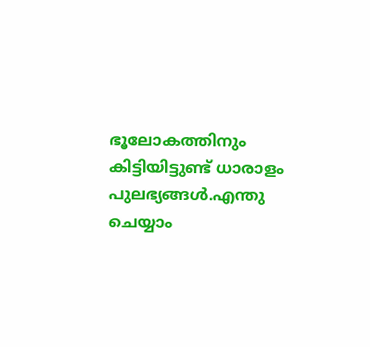ഭൂലോകത്തിനും കിട്ടിയിട്ടുണ്ട് ധാരാളം പുലഭ്യങ്ങള്‍.എന്തു ചെയ്യാം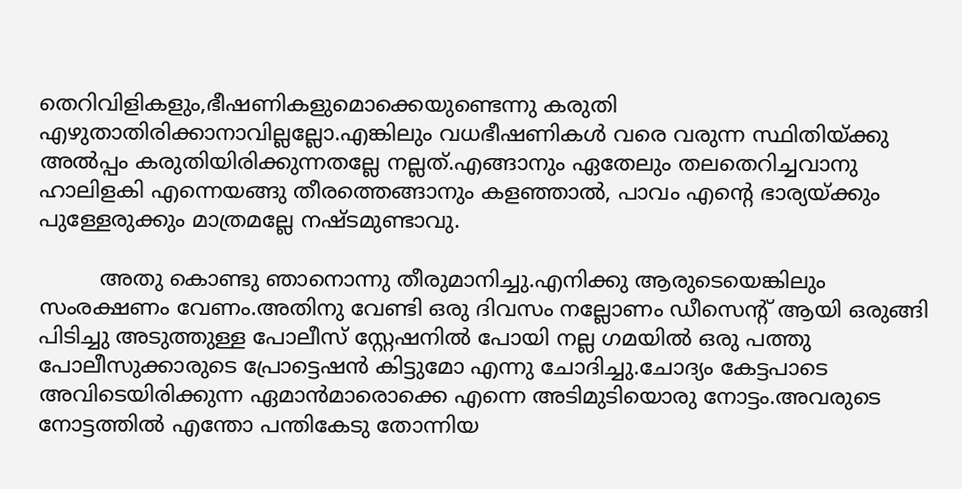തെറിവിളികളും,ഭീഷണികളുമൊക്കെയുണ്ടെന്നു കരുതി എഴുതാതിരിക്കാനാവില്ലല്ലോ.എങ്കിലും വധഭീഷണികള്‍ വരെ വരുന്ന സ്ഥിതിയ്ക്കു അല്‍പ്പം കരുതിയിരിക്കുന്നതല്ലേ നല്ലത്.എങ്ങാനും ഏതേലും തലതെറിച്ചവാനു ഹാലിളകി എന്നെയങ്ങു തീരത്തെങ്ങാനും കളഞ്ഞാല്‍, പാവം എന്‍റെ ഭാര്യയ്ക്കും പുള്ളേരുക്കും മാത്രമല്ലേ നഷ്ടമുണ്ടാവു.

         അതു കൊണ്ടു ഞാനൊന്നു തീരുമാനിച്ചു.എനിക്കു ആരുടെയെങ്കിലും സംരക്ഷണം വേണം.അതിനു വേണ്ടി ഒരു ദിവസം നല്ലോണം ഡീസെന്‍റ് ആയി ഒരുങ്ങി പിടിച്ചു അടുത്തുള്ള പോലീസ് സ്റ്റേഷനില്‍ പോയി നല്ല ഗമയില്‍ ഒരു പത്തു പോലീസുക്കാരുടെ പ്രോട്ടെഷന്‍ കിട്ടുമോ എന്നു ചോദിച്ചു.ചോദ്യം കേട്ടപാടെ അവിടെയിരിക്കുന്ന ഏമാന്‍മാരൊക്കെ എന്നെ അടിമുടിയൊരു നോട്ടം.അവരുടെ നോട്ടത്തില്‍ എന്തോ പന്തികേടു തോന്നിയ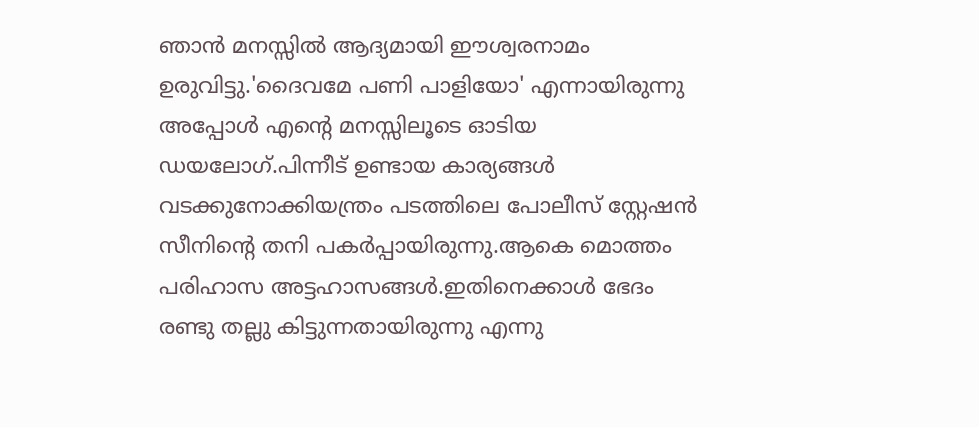ഞാന്‍ മനസ്സില്‍ ആദ്യമായി ഈശ്വരനാമം ഉരുവിട്ടു.'ദൈവമേ പണി പാളിയോ' എന്നായിരുന്നു അപ്പോള്‍ എന്‍റെ മനസ്സിലൂടെ ഓടിയ ഡയലോഗ്.പിന്നീട് ഉണ്ടായ കാര്യങ്ങള്‍ വടക്കുനോക്കിയന്ത്രം പടത്തിലെ പോലീസ് സ്റ്റേഷന്‍ സീനിന്‍റെ തനി പകര്‍പ്പായിരുന്നു.ആകെ മൊത്തം പരിഹാസ അട്ടഹാസങ്ങള്‍.ഇതിനെക്കാള്‍ ഭേദം രണ്ടു തല്ലു കിട്ടുന്നതായിരുന്നു എന്നു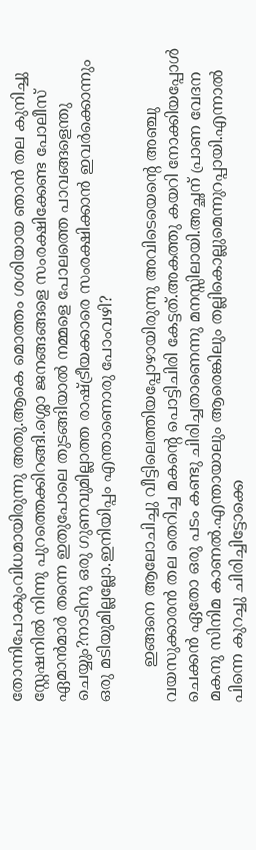തോന്നിപോകുംവിധമായിരുന്നു അതു.ആകെ മൊത്തം ശശിയായ ഞാന്‍ തല കുനിച്ചു സ്റ്റേഷനില്‍ നിന്നു പുറത്തെക്കിറങ്ങി.ശ്ശൊ ജനങ്ങങ്ങളെ സംരക്ഷിക്കേണ്ട പോലീസ് ഏമാന്‍മാര്‍ തന്നെ ഇതുപോലെ തുടങ്ങിയാല്‍ നമ്മളെ പോലത്തെ പാവങ്ങളെന്തു ചെയ്യും?നാടിനു ഒരു ഗുണവുമില്ലാത്ത രാഷ്ട്രീയക്കാരെ സംരക്ഷിക്കാന്‍ ഇവര്‍ക്കൊന്നും ഒരു മടിയുമില്ലല്ലോ.ഇനിയിപ്പം എന്താണൊരു പോംവഴി?

       ഇങ്ങനെ ആലോചിച്ചു വീട്ടിലെത്തിയപ്പോഴായിരുന്നു അവിടെയെന്‍റെ അഞ്ചു വയസുക്കാരന്‍ തല തെറിച്ച മകന്‍റെ പൊട്ടിചിരി കേട്ടത്.അകത്തു കയറി നോക്കിയപ്പോള്‍ ചെക്കന്‍ ഏതോ ഒരു പടം കണ്ടു ചിരിച്ചതാണെന്നു മനസ്സിലായി.അച്ഛന് പ്രാണ വേദന മകനു സിനിമ കാണല്‍.എന്തായാലും ആരെങ്കിലും തല്ലികൊല്ലുമെന്നുറപ്പായി.എന്നാല്‍ പിന്നെ കുറച്ചു ചിരിച്ചിട്ടോക്കെ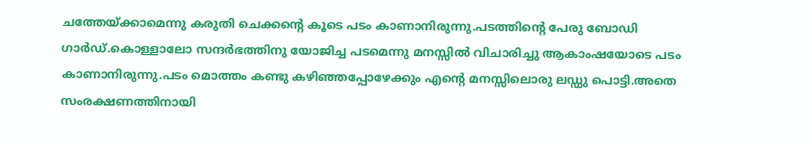ചത്തേയ്ക്കാമെന്നു കരുതി ചെക്കന്‍റെ കൂടെ പടം കാണാനിരുന്നു.പടത്തിന്‍റെ പേരു ബോഡി ഗാര്‍ഡ്‌.കൊള്ളാലോ സന്ദര്‍ഭത്തിനു യോജിച്ച പടമെന്നു മനസ്സില്‍ വിചാരിച്ചു ആകാംഷയോടെ പടം കാണാനിരുന്നു.പടം മൊത്തം കണ്ടു കഴിഞ്ഞപ്പോഴേക്കും എന്‍റെ മനസ്സിലൊരു ലഡ്ഡു പൊട്ടി.അതെ സംരക്ഷണത്തിനായി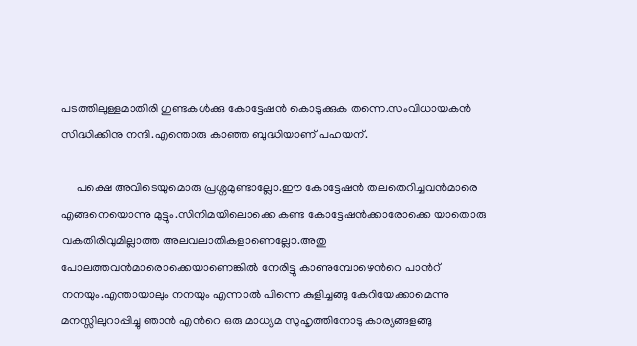പടത്തിലുള്ളമാതിരി ഗുണ്ടകള്‍ക്കു കോട്ടേഷന്‍ കൊടുക്കുക തന്നെ.സംവിധായകന്‍ സിദ്ധിക്കിനു നന്ദി.എന്തൊരു കാഞ്ഞ ബുദ്ധിയാണ് പഹയന്.

     പക്ഷെ അവിടെയുമൊരു പ്രശ്നമുണ്ടാല്ലോ.ഈ കോട്ടേഷന്‍ തലതെറിച്ചവന്‍മാരെ എങ്ങനെയൊന്നു മുട്ടും.സിനിമയിലൊക്കെ കണ്ട കോട്ടേഷന്‍ക്കാരോക്കെ യാതൊരു വകതിരിവുമില്ലാത്ത അലവലാതികളാണെല്ലോ.അതു പോലത്തവന്‍മാരൊക്കെയാണെങ്കില്‍ നേരിട്ടു കാണുമ്പോഴെന്‍റെ പാന്‍റ് നനയും.എന്തായാലും നനയും എന്നാല്‍ പിന്നെ കുളിച്ചങ്ങു കേറിയേക്കാമെന്നു മനസ്സിലുറാപ്പിച്ചു ഞാന്‍ എന്‍റെ ഒരു മാധ്യമ സുഹൃത്തിനോടു കാര്യങ്ങളങ്ങു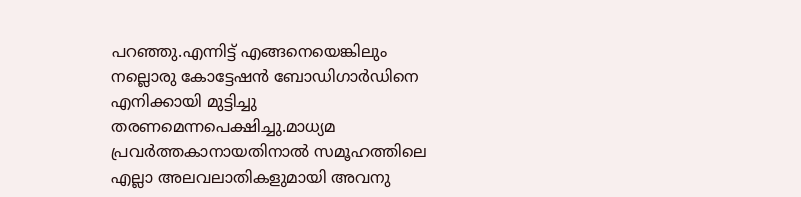പറഞ്ഞു.എന്നിട്ട് എങ്ങനെയെങ്കിലും നല്ലൊരു കോട്ടേഷന്‍ ബോഡിഗാര്‍ഡിനെ എനിക്കായി മുട്ടിച്ചു തരണമെന്നപെക്ഷിച്ചു.മാധ്യമ പ്രവര്‍ത്തകാനായതിനാല്‍ സമൂഹത്തിലെ എല്ലാ അലവലാതികളുമായി അവനു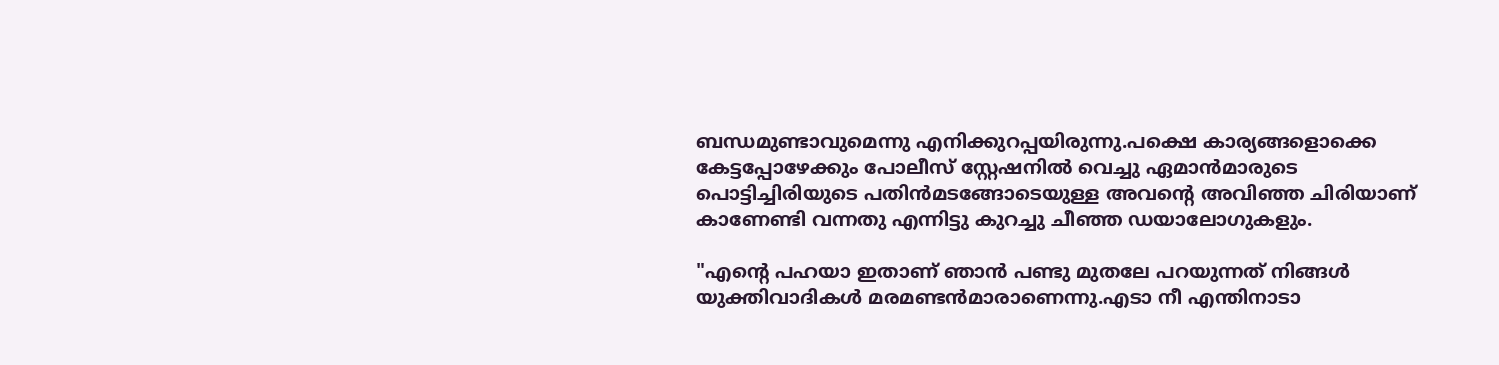ബന്ധമുണ്ടാവുമെന്നു എനിക്കുറപ്പയിരുന്നു.പക്ഷെ കാര്യങ്ങളൊക്കെ കേട്ടപ്പോഴേക്കും പോലീസ് സ്റ്റേഷനില്‍ വെച്ചു ഏമാന്‍മാരുടെ പൊട്ടിച്ചിരിയുടെ പതിന്‍മടങ്ങോടെയുള്ള അവന്‍റെ അവിഞ്ഞ ചിരിയാണ് കാണേണ്ടി വന്നതു എന്നിട്ടു കുറച്ചു ചീഞ്ഞ ഡയാലോഗുകളും.

"എന്‍റെ പഹയാ ഇതാണ് ഞാന്‍ പണ്ടു മുതലേ പറയുന്നത് നിങ്ങള്‍ യുക്തിവാദികള്‍ മരമണ്ടന്‍മാരാണെന്നു.എടാ നീ എന്തിനാടാ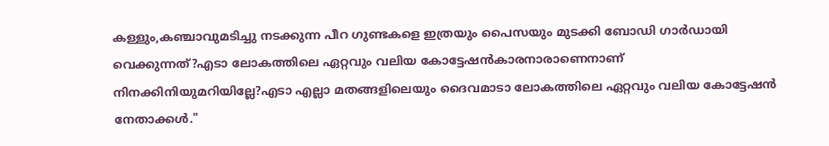കള്ളും,കഞ്ചാവുമടിച്ചു നടക്കുന്ന പീറ ഗുണ്ടകളെ ഇത്രയും പൈസയും മുടക്കി ബോഡി ഗാര്‍ഡായി വെക്കുന്നത്?എടാ ലോകത്തിലെ ഏറ്റവും വലിയ കോട്ടേഷന്‍കാരനാരാണെനാണ് നിനക്കിനിയുമറിയില്ലേ?എടാ എല്ലാ മതങ്ങളിലെയും ദൈവമാടാ ലോകത്തിലെ ഏറ്റവും വലിയ കോട്ടേഷന്‍ നേതാക്കള്‍."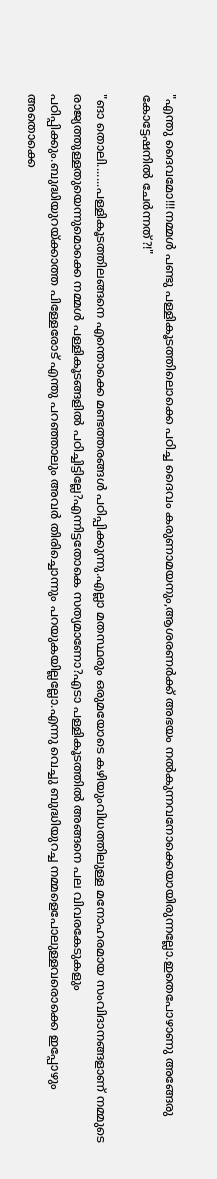"എന്തു ദൈവമോ!!!നമ്മള്‍ പണ്ടു പള്ളികൂടത്തിലൊക്കെ പഠിച്ച ദൈവം കരുണാമയനും,ആശരണര്‍ക്ക് അഭയം നല്‍കുന്നവനോക്കെയായിരുന്നല്ലോ.ഇതെപോഴാണു അങ്ങേരു കോട്ടേഷനില്‍ ചേര്‍ന്നത്‌?!"

"ങാ തൊലി.......പള്ളികൂടത്തിലങ്ങനെ എന്തൊക്കെ മണ്ടത്തരങ്ങള്‍ പഠിപ്പിക്കുന്നു.എല്ലാ മതസ്ഥരും ഒരുമയോടെ കഴിയുംവിധത്തിലുള്ള മനോഹരമായ സംവിദാനങ്ങളാണ് നമ്മുടെ രാജ്യത്തുള്ളതുയെന്നുമൊക്കെ നമ്മള്‍ പള്ളികൂടങ്ങളില്‍ പഠിച്ചിട്ടില്ലേ?എന്നിട്ടതോകെ സത്യമാണോ?എടാ പള്ളികൂടത്തില്‍ അങ്ങനെ പല വിവരകേടുകളും പഠിപ്പിക്കും.ബുദ്ധിയുറയ്ക്കാത്ത പിള്ളേരോട് എന്തു പറഞ്ഞാലും അവര്‍ തിരിച്ചൊന്നും പറയുകയില്ലല്ലോ.എന്നു വെച്ചു ബുദ്ധിയുറച്ച നമ്മളെപോലുള്ളവരൊക്കെ ഇപ്പോഴും അതൊക്കെ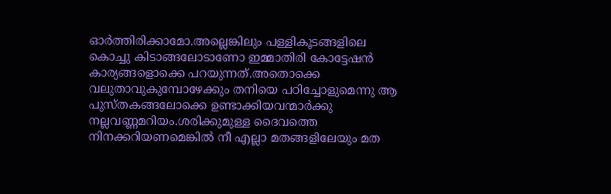ഓര്‍ത്തിരിക്കാമോ.അല്ലെങ്കിലും പള്ളികൂടങ്ങളിലെ കൊച്ചു കിടാങ്ങലോടാണോ ഇമ്മാതിരി കോട്ടേഷന്‍ കാര്യങ്ങളൊക്കെ പറയുന്നത്.അതൊക്കെ വലുതാവുകുമ്പോഴേക്കും തനിയെ പഠിച്ചോളുമെന്നു ആ പുസ്തകങ്ങലോക്കെ ഉണ്ടാക്കിയവന്മാര്‍ക്കു നല്ലവണ്ണമറിയം.ശരിക്കുമുള്ള ദൈവത്തെ നിനക്കറിയണമെങ്കില്‍ നീ എല്ലാ മതങ്ങളിലേയും മത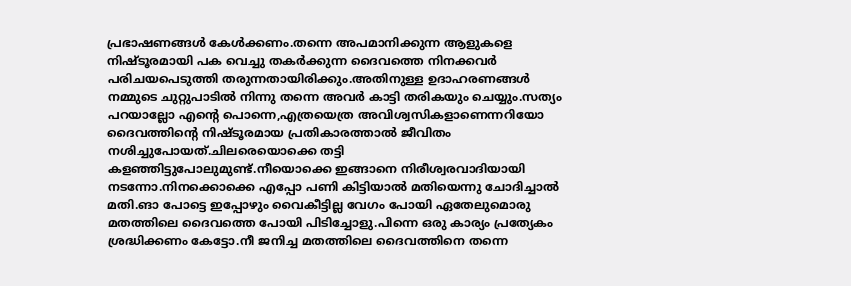പ്രഭാഷണങ്ങള്‍ കേള്‍ക്കണം.തന്നെ അപമാനിക്കുന്ന ആളുകളെ നിഷ്ടൂരമായി പക വെച്ചു തകര്‍ക്കുന്ന ദൈവത്തെ നിനക്കവര്‍ പരിചയപെടുത്തി തരുന്നതായിരിക്കും.അതിനുള്ള ഉദാഹരണങ്ങള്‍ നമ്മുടെ ചുറ്റുപാടില്‍ നിന്നു തന്നെ അവര്‍ കാട്ടി തരികയും ചെയ്യും.സത്യം പറയാല്ലോ എന്‍റെ പൊന്നെ,എത്രയെത്ര അവിശ്വസികളാണെന്നറിയോ ദൈവത്തിന്‍റെ നിഷ്ടൂരമായ പ്രതികാരത്താല്‍ ജീവിതം നശിച്ചുപോയത്.ചിലരെയൊക്കെ തട്ടി കളഞ്ഞിട്ടുപോലുമുണ്ട്.നീയൊക്കെ ഇങ്ങാനെ നിരീശ്വരവാദിയായി നടന്നോ.നിനക്കൊക്കെ എപ്പോ പണി കിട്ടിയാല്‍ മതിയെന്നു ചോദിച്ചാല്‍ മതി.ങാ പോട്ടെ ഇപ്പോഴും വൈകീട്ടില്ല വേഗം പോയി ഏതേലുമൊരു മതത്തിലെ ദൈവത്തെ പോയി പിടിച്ചോളു.പിന്നെ ഒരു കാര്യം പ്രത്യേകം ശ്രദ്ധിക്കണം കേട്ടോ.നീ ജനിച്ച മതത്തിലെ ദൈവത്തിനെ തന്നെ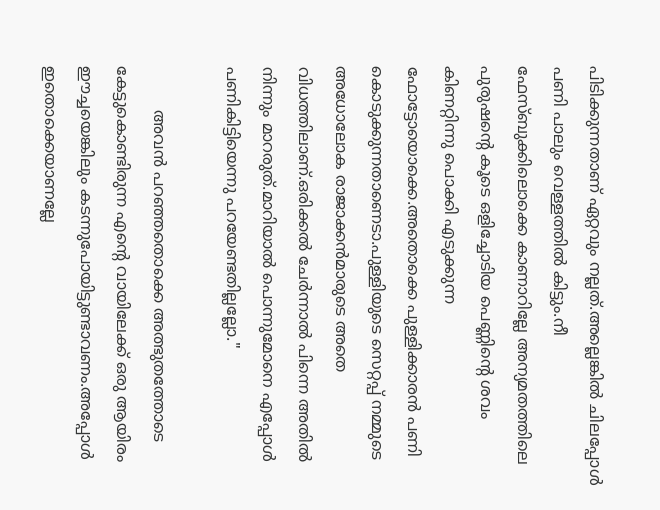പിടിക്കുന്നതാണ് ഏറ്റവും നല്ലത്.അല്ലെങ്കില്‍ ചിലപ്പോള്‍ പണി പാലും വെള്ളത്തില്‍ കിട്ടും.നീ ഫേസ്ബുക്കിലൊക്കെ കാണാറില്ലേ അന്യമതത്തിലെ പുരുഷന്‍റെ കൂടെ ഒളിച്ചോടിയ പെണ്ണിന്‍റെ ശവം കിണറ്റിന്നു പൊക്കി എടുക്കുന്ന ഫോട്ടോയൊക്കെ.അതൊക്കെ പുള്ളിക്കാരന്‍ പണി കൊടുക്കുന്നതാണെടാ.പുള്ളിയുടെ സെറ്റപ്പ് നമ്മുടെ അധോലോക രാജാക്കന്‍മാരുടെ അതെ വിധത്തിലാണ്.ഒരിക്കല്‍ ചേര്‍ന്നാല്‍ പിന്നെ അതില്‍ നിന്നും മാറരുത്.മാറിയാല്‍ പൊന്നുമോനെ എപ്പോള്‍ പണികിട്ടിയെന്നു പറയേണ്ടതില്ലല്ലോ."

         അവന്‍ പറഞ്ഞതൊക്കെ അത്ഭുതത്തോടെ കേട്ടുകൊണ്ടിരുന്ന എന്‍റെ വായിലേക്ക് ഒരു ആയിരം ഈച്ചയെങ്കിലും കടന്നുപോയിട്ടുണ്ടാവണം.അപ്പോള്‍ ഇതൊക്കെയാണല്ലേ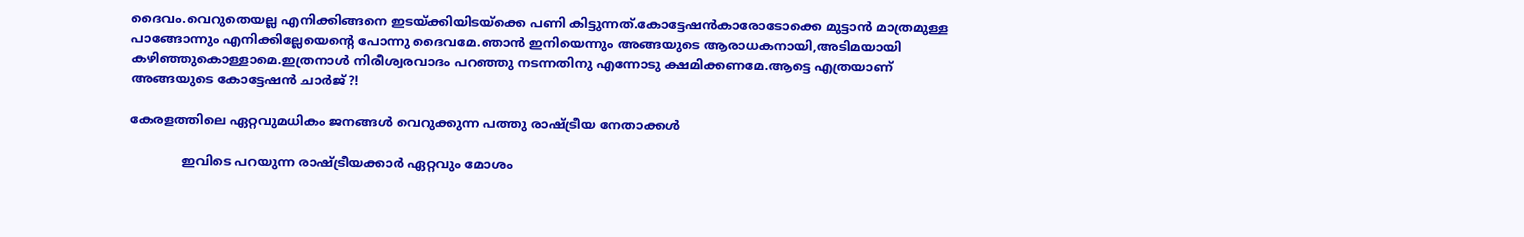ദൈവം.വെറുതെയല്ല എനിക്കിങ്ങനെ ഇടയ്ക്കിയിടയ്ക്കെ പണി കിട്ടുന്നത്.കോട്ടേഷന്‍കാരോടോക്കെ മുട്ടാന്‍ മാത്രമുള്ള പാങ്ങോന്നും എനിക്കില്ലേയെന്‍റെ പോന്നു ദൈവമേ.ഞാന്‍ ഇനിയെന്നും അങ്ങയുടെ ആരാധകനായി,അടിമയായി കഴിഞ്ഞുകൊള്ളാമെ.ഇത്രനാള്‍ നിരീശ്വരവാദം പറഞ്ഞു നടന്നതിനു എന്നോടു ക്ഷമിക്കണമേ.ആട്ടെ എത്രയാണ് അങ്ങയുടെ കോട്ടേഷന്‍ ചാര്‍ജ്?!

കേരളത്തിലെ ഏറ്റവുമധികം ജനങ്ങള്‍ വെറുക്കുന്ന പത്തു രാഷ്ട്രീയ നേതാക്കള്‍

             ഇവിടെ പറയുന്ന രാഷ്ട്രീയക്കാര്‍ ഏറ്റവും മോശം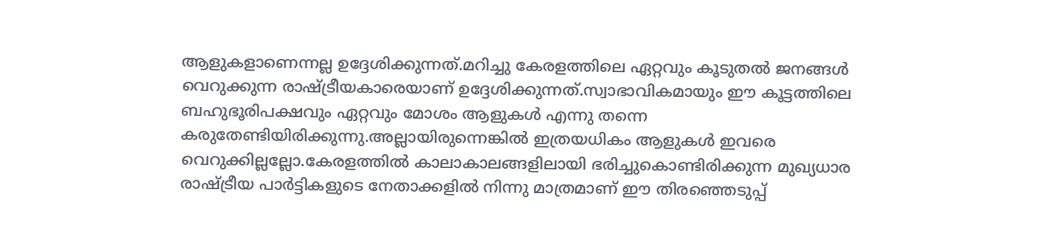ആളുകളാണെന്നല്ല ഉദ്ദേശിക്കുന്നത്.മറിച്ചു കേരളത്തിലെ ഏറ്റവും കൂടുതല്‍ ജനങ്ങള്‍ വെറുക്കുന്ന രാഷ്ട്രീയകാരെയാണ് ഉദ്ദേശിക്കുന്നത്.സ്വാഭാവികമായും ഈ കൂട്ടത്തിലെ ബഹുഭൂരിപക്ഷവും ഏറ്റവും മോശം ആളുകള്‍ എന്നു തന്നെ കരുതേണ്ടിയിരിക്കുന്നു.അല്ലായിരുന്നെങ്കില്‍ ഇത്രയധികം ആളുകള്‍ ഇവരെ വെറുക്കില്ലല്ലോ.കേരളത്തില്‍ കാലാകാലങ്ങളിലായി ഭരിച്ചുകൊണ്ടിരിക്കുന്ന മുഖ്യധാര രാഷ്ട്രീയ പാര്‍ട്ടികളുടെ നേതാക്കളില്‍ നിന്നു മാത്രമാണ് ഈ തിരഞ്ഞെടുപ്പ്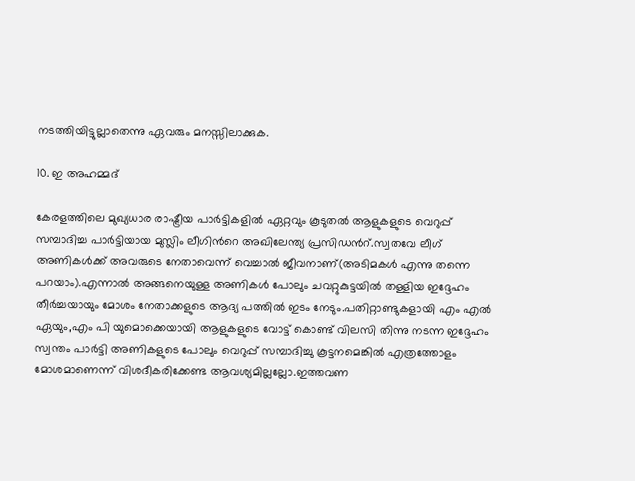നടത്തിയിട്ടുല്ലാതെന്നു ഏവരും മനസ്സിലാക്കുക.

10. ഇ അഹമ്മദ്

കേരളത്തിലെ മുഖ്യധാര രാഷ്ട്രീയ പാര്‍ട്ടികളില്‍ ഏറ്റവും കൂടുതല്‍ ആളുകളുടെ വെറുപ്പ്‌ സമ്പാദിച്ച പാര്‍ട്ടിയായ മുസ്ലിം ലീഗിന്‍റെ അഖിലേന്ത്യ പ്രസിഡന്‍റ്.സ്വതവേ ലീഗ് അണികള്‍ക്ക് അവരുടെ നേതാവെന്ന് വെച്ചാല്‍ ജീവനാണ്(അടിമകള്‍ എന്നു തന്നെ പറയാം).എന്നാല്‍ അങ്ങനെയുള്ള അണികള്‍ പോലും ചവറ്റുകുട്ടയില്‍ തള്ളിയ ഇദ്ദേഹം തീര്‍ച്ചയായും മോശം നേതാക്കളുടെ ആദ്യ പത്തില്‍ ഇടം നേടും.പതിറ്റാണ്ടുകളായി എം എല്‍ ഏയും,എം പി യുമൊക്കെയായി ആളുകളുടെ വോട്ട് കൊണ്ട് വിലസി തിന്നു നടന്ന ഇദ്ദേഹം സ്വന്തം പാര്‍ട്ടി അണികളുടെ പോലും വെറുപ്പ്‌ സമ്പാദിച്ചു കൂട്ടനമെങ്കില്‍ എത്രത്തോളം മോശമാണെന്ന് വിശദീകരിക്കേണ്ട ആവശ്യമില്ലല്ലോ.ഇത്തവണ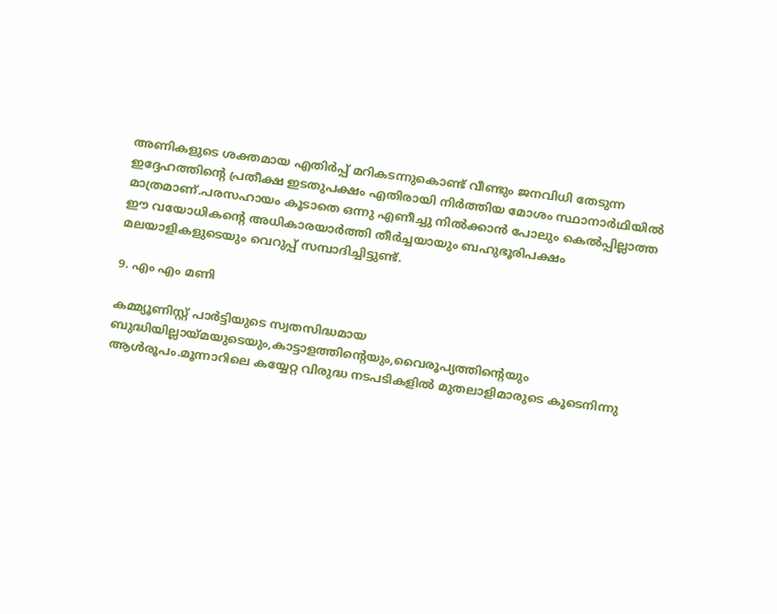അണികളുടെ ശക്തമായ എതിര്‍പ്പ് മറികടന്നുകൊണ്ട് വീണ്ടും ജനവിധി തേടുന്ന ഇദ്ദേഹത്തിന്‍റെ പ്രതീക്ഷ ഇടതുപക്ഷം എതിരായി നിര്‍ത്തിയ മോശം സ്ഥാനാര്‍ഥിയില്‍ മാത്രമാണ്.പരസഹായം കൂടാതെ ഒന്നു എണീച്ചു നില്‍ക്കാന്‍ പോലും കെല്‍പ്പില്ലാത്ത ഈ വയോധികന്‍റെ അധികാരയാര്‍ത്തി തീര്‍ച്ചയായും ബഹുഭൂരിപക്ഷം മലയാളികളുടെയും വെറുപ്പ്‌ സമ്പാദിച്ചിട്ടുണ്ട്.

9. എം എം മണി

കമ്മ്യൂണിസ്റ്റ്‌ പാര്‍ട്ടിയുടെ സ്വതസിദ്ധമായ ബുദ്ധിയില്ലായ്‌മയുടെയും,കാട്ടാളത്തിന്‍റെയും,വൈരൂപ്യത്തിന്‍റെയും ആള്‍രൂപം.മൂന്നാറിലെ കയ്യേറ്റ വിരുദ്ധ നടപടികളില്‍ മുതലാളിമാരുടെ കൂടെനിന്നു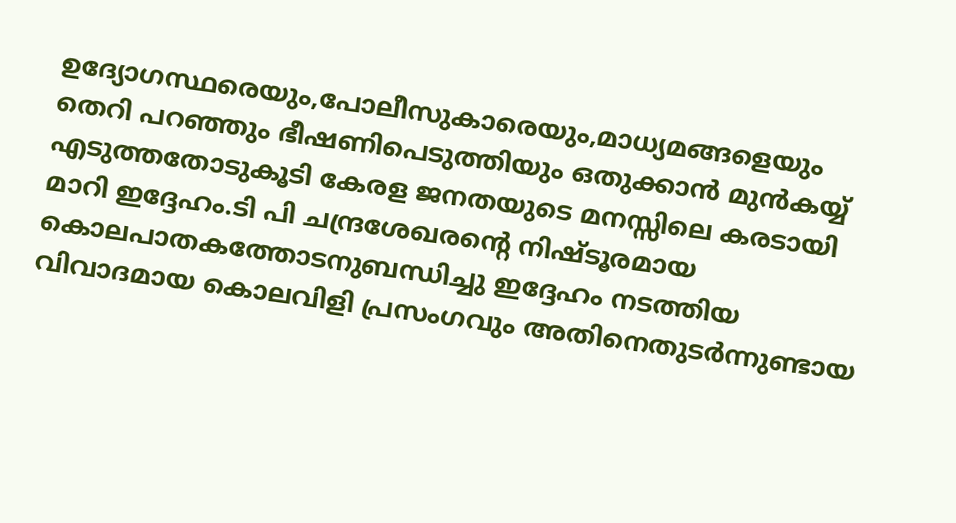ഉദ്യോഗസ്ഥരെയും,പോലീസുകാരെയും,മാധ്യമങ്ങളെയും തെറി പറഞ്ഞും ഭീഷണിപെടുത്തിയും ഒതുക്കാന്‍ മുന്‍കയ്യ് എടുത്തതോടുകൂടി കേരള ജനതയുടെ മനസ്സിലെ കരടായി മാറി ഇദ്ദേഹം.ടി പി ചന്ദ്രശേഖരന്‍റെ നിഷ്ടൂരമായ കൊലപാതകത്തോടനുബന്ധിച്ചു ഇദ്ദേഹം നടത്തിയ വിവാദമായ കൊലവിളി പ്രസംഗവും അതിനെതുടര്‍ന്നുണ്ടായ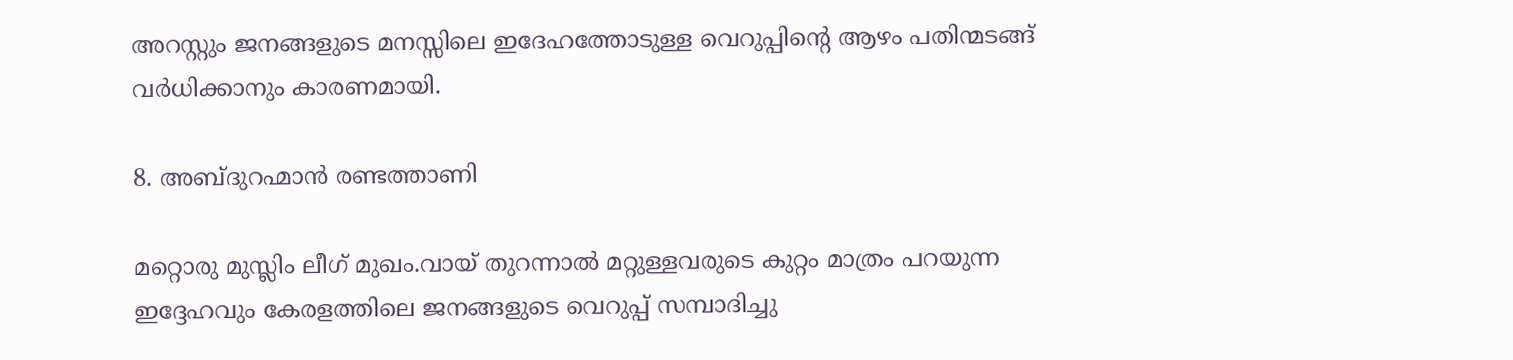അറസ്റ്റും ജനങ്ങളുടെ മനസ്സിലെ ഇദേഹത്തോടുള്ള വെറുപ്പിന്‍റെ ആഴം പതിന്മടങ്ങ്‌ വര്‍ധിക്കാനും കാരണമായി.

8. അബ്ദുറഹ്മാന്‍ രണ്ടത്താണി

മറ്റൊരു മുസ്ലിം ലീഗ് മുഖം.വായ്‌ തുറന്നാല്‍ മറ്റുള്ളവരുടെ കുറ്റം മാത്രം പറയുന്ന ഇദ്ദേഹവും കേരളത്തിലെ ജനങ്ങളുടെ വെറുപ്പ്‌ സമ്പാദിച്ചു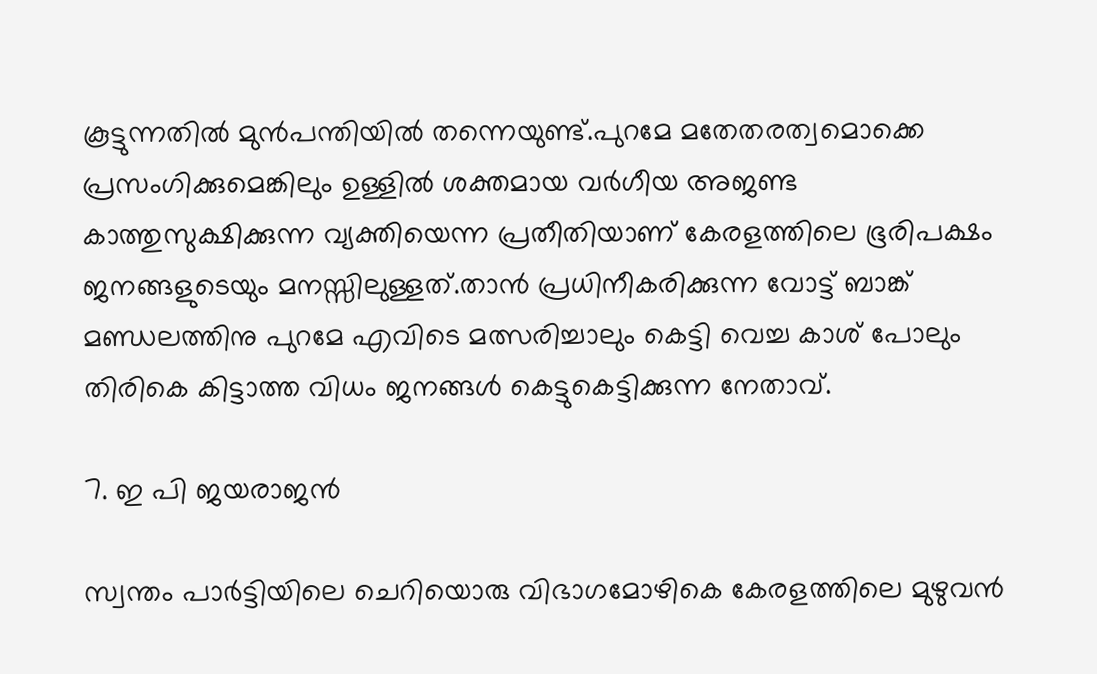കൂട്ടുന്നതില്‍ മുന്‍പന്തിയില്‍ തന്നെയുണ്ട്.പുറമേ മതേതരത്വമൊക്കെ പ്രസംഗിക്കുമെങ്കിലും ഉള്ളില്‍ ശക്തമായ വര്‍ഗീയ അജണ്ട കാത്തുസുക്ഷിക്കുന്ന വ്യക്തിയെന്ന പ്രതീതിയാണ് കേരളത്തിലെ ഭൂരിപക്ഷം ജനങ്ങളുടെയും മനസ്സിലുള്ളത്.താന്‍ പ്രധിനീകരിക്കുന്ന വോട്ട് ബാങ്ക് മണ്ഡലത്തിനു പുറമേ എവിടെ മത്സരിച്ചാലും കെട്ടി വെച്ച കാശ് പോലും തിരികെ കിട്ടാത്ത വിധം ജനങ്ങള്‍ കെട്ടുകെട്ടിക്കുന്ന നേതാവ്.

7. ഇ പി ജയരാജന്‍

സ്വന്തം പാര്‍ട്ടിയിലെ ചെറിയൊരു വിഭാഗമോഴികെ കേരളത്തിലെ മുഴുവന്‍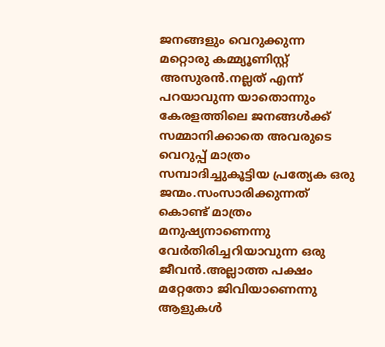ജനങ്ങളും വെറുക്കുന്ന മറ്റൊരു കമ്മ്യൂണിസ്റ്റ്‌ അസുരന്‍.നല്ലത് എന്ന് പറയാവുന്ന യാതൊന്നും കേരളത്തിലെ ജനങ്ങള്‍ക്ക്‌ സമ്മാനിക്കാതെ അവരുടെ വെറുപ്പ്‌ മാത്രം സമ്പാദിച്ചുകൂട്ടിയ പ്രത്യേക ഒരു ജന്മം.സംസാരിക്കുന്നത് കൊണ്ട് മാത്രം മനുഷ്യനാണെന്നു വേര്‍തിരിച്ചറിയാവുന്ന ഒരു ജീവന്‍.അല്ലാത്ത പക്ഷം മറ്റേതോ ജിവിയാണെന്നു ആളുകള്‍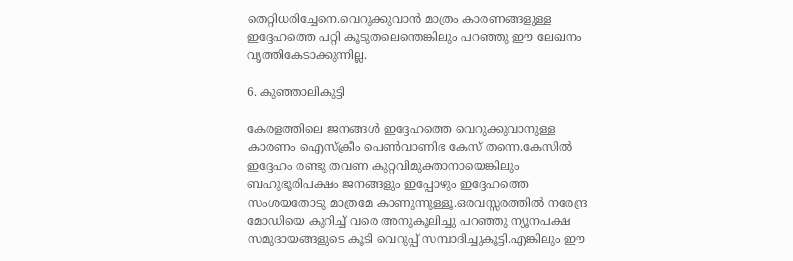തെറ്റിധരിച്ചേനെ.വെറുക്കുവാന്‍ മാത്രം കാരണങ്ങളുള്ള ഇദ്ദേഹത്തെ പറ്റി കൂടുതലെന്തെങ്കിലും പറഞ്ഞു ഈ ലേഖനം വൃത്തികേടാക്കുന്നില്ല.

6. കുഞ്ഞാലികുട്ടി

കേരളത്തിലെ ജനങ്ങള്‍ ഇദ്ദേഹത്തെ വെറുക്കുവാനുള്ള കാരണം ഐസ്ക്രീം പെണ്‍വാണിഭ കേസ് തന്നെ.കേസില്‍ ഇദ്ദേഹം രണ്ടു തവണ കുറ്റവിമുക്താനായെങ്കിലും ബഹുഭൂരിപക്ഷം ജനങ്ങളും ഇപ്പോഴും ഇദ്ദേഹത്തെ സംശയതോടു മാത്രമേ കാണുന്നുള്ളൂ.ഒരവസ്സരത്തില്‍ നരേന്ദ്ര മോഡിയെ കുറിച്ച് വരെ അനുകൂലിച്ചു പറഞ്ഞു ന്യൂനപക്ഷ സമുദായങ്ങളുടെ കൂടി വെറുപ്പ്‌ സമ്പാദിച്ചുകൂട്ടി.എങ്കിലും ഈ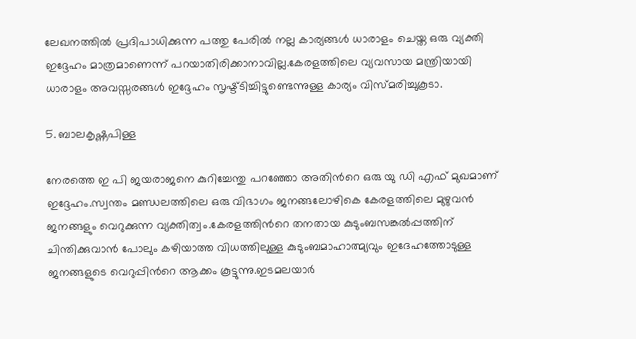ലേഖനത്തില്‍ പ്രദിപാധിക്കുന്ന പത്തു പേരില്‍ നല്ല കാര്യങ്ങള്‍ ധാരാളം ചെയ്ത ഒരു വ്യക്തി ഇദ്ദേഹം മാത്രമാണെന്ന് പറയാതിരിക്കാനാവില്ല.കേരളത്തിലെ വ്യവസായ മന്ത്രിയായി ധാരാളം അവസ്സരങ്ങള്‍ ഇദ്ദേഹം സൃഷ്ട്ടിച്ചിട്ടുണ്ടെന്നുള്ള കാര്യം വിസ്മരിച്ചുകൂടാ.

5. ബാലകൃഷ്ണപിള്ള

നേരത്തെ ഇ പി ജയരാജനെ കുറിച്ചേന്തു പറഞ്ഞോ അതിന്‍റെ ഒരു യു ഡി എഫ് മുഖമാണ് ഇദ്ദേഹം.സ്വന്തം മണ്ഡലത്തിലെ ഒരു വിഭാഗം ജനങ്ങലോഴികെ കേരളത്തിലെ മുഴുവന്‍ ജനങ്ങളും വെറുക്കുന്ന വ്യക്തിത്വം.കേരളത്തിന്‍റെ തനതായ കുടുംബസങ്കല്‍പ്പത്തിന് ചിന്തിക്കുവാന്‍ പോലും കഴിയാത്ത വിധത്തിലുള്ള കുടുംബമാഹാത്മ്യവും ഇദേഹത്തോടുള്ള ജനങ്ങളുടെ വെറുപ്പിന്‍റെ ആക്കം കൂട്ടുന്നു.ഇടമലയാര്‍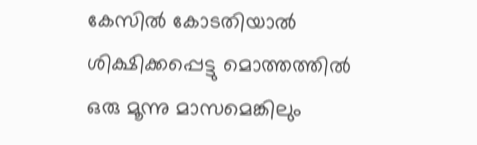കേസില്‍ കോടതിയാല്‍ ശിക്ഷിക്കപ്പെട്ടു മൊത്തത്തില്‍ ഒരു മൂന്നു മാസമെങ്കിലും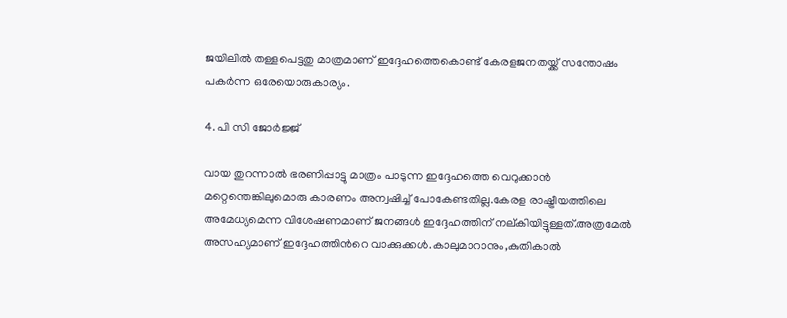ജയിലില്‍ തള്ളപെട്ടതു മാത്രമാണ് ഇദ്ദേഹത്തെകൊണ്ട് കേരളജനതയ്ക്ക് സന്തോഷം പകര്‍ന്ന ഒരേയൊരുകാര്യം.

4. പി സി ജോര്‍ജ്ജ്

വായ തുറന്നാല്‍ ഭരണിപ്പാട്ടു മാത്രം പാടുന്ന ഇദ്ദേഹത്തെ വെറുക്കാന്‍ മറ്റെന്തെങ്കിലുമൊരു കാരണം അന്വഷിച്ച് പോകേണ്ടതില്ല.കേരള രാഷ്ട്രീയത്തിലെ അമേധ്യമെന്ന വിശേഷണമാണ് ജനങ്ങള്‍ ഇദ്ദേഹത്തിന് നല്കിയിട്ടുള്ളത്.അത്രമേല്‍ അസഹ്യമാണ് ഇദ്ദേഹത്തിന്‍റെ വാക്കുക്കള്‍.കാലുമാറാനും,കുതികാല്‍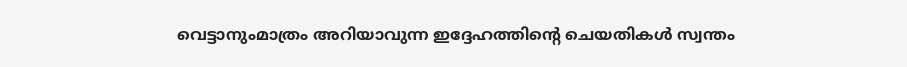വെട്ടാനുംമാത്രം അറിയാവുന്ന ഇദ്ദേഹത്തിന്‍റെ ചെയതികള്‍ സ്വന്തം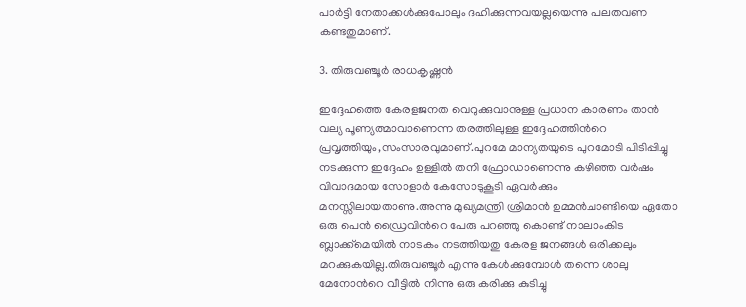പാര്‍ട്ടി നേതാക്കള്‍ക്കുപോലും ദഹിക്കുന്നവയല്ലയെന്നു പലതവണ കണ്ടതുമാണ്.

3. തിരുവഞ്ചൂര്‍ രാധകൃഷ്ണന്‍

ഇദ്ദേഹത്തെ കേരളജനത വെറുക്കുവാനുള്ള പ്രധാന കാരണം താന്‍ വല്യ പൂണ്യത്മാവാണെന്ന തരത്തിലുള്ള ഇദ്ദേഹത്തിന്‍റെ പ്രവൃത്തിയും,സംസാരവുമാണ്.പുറമേ മാന്യതയുടെ പുറമോടി പിടിപ്പിച്ചു നടക്കുന്ന ഇദ്ദേഹം ഉള്ളില്‍ തനി ഫ്രോഡാണെന്നു കഴിഞ്ഞ വര്‍ഷം വിവാദമായ സോളാര്‍ കേസോടുകൂടി ഏവര്‍ക്കും മനസ്സിലായതാണു.അന്നു മുഖ്യമന്ത്രി ശ്രിമാന്‍ ഉമ്മന്‍ചാണ്ടിയെ ഏതോ ഒരു പെന്‍ ഡ്രൈവിന്‍റെ പേരു പറഞ്ഞു കൊണ്ട് നാലാംകിട ബ്ലാക്ക്‌മെയില്‍ നാടകം നടത്തിയതു കേരള ജനങ്ങള്‍ ഒരിക്കലും മറക്കുകയില്ല.തിരുവഞ്ചൂര്‍ എന്നു കേള്‍ക്കുമ്പോള്‍ തന്നെ ശാലു മേനോന്‍റെ വീട്ടില്‍ നിന്നു ഒരു കരിക്കു കുടിച്ചു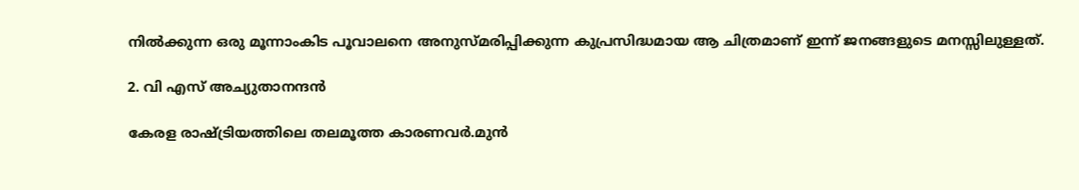നില്‍ക്കുന്ന ഒരു മൂന്നാംകിട പൂവാലനെ അനുസ്മരിപ്പിക്കുന്ന കുപ്രസിദ്ധമായ ആ ചിത്രമാണ് ഇന്ന് ജനങ്ങളുടെ മനസ്സിലുള്ളത്.

2. വി എസ് അച്യുതാനന്ദന്‍

കേരള രാഷ്ട്രിയത്തിലെ തലമൂത്ത കാരണവര്‍.മുന്‍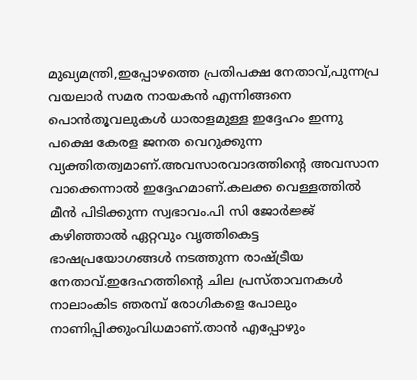മുഖ്യമന്ത്രി,ഇപ്പോഴത്തെ പ്രതിപക്ഷ നേതാവ്,പുന്നപ്ര വയലാര്‍ സമര നായകന്‍ എന്നിങ്ങനെ പൊന്‍തൂവലുകള്‍ ധാരാളമുള്ള ഇദ്ദേഹം ഇന്നു പക്ഷെ കേരള ജനത വെറുക്കുന്ന വ്യക്തിതത്വമാണ്.അവസാരവാദത്തിന്‍റെ അവസാന വാക്കെന്നാല്‍ ഇദ്ദേഹമാണ്.കലക്ക വെള്ളത്തില്‍ മീന്‍ പിടിക്കുന്ന സ്വഭാവം.പി സി ജോര്‍ജ്ജ് കഴിഞ്ഞാല്‍ ഏറ്റവും വൃത്തികെട്ട ഭാഷപ്രയോഗങ്ങള്‍ നടത്തുന്ന രാഷ്ട്രീയ നേതാവ്.ഇദേഹത്തിന്‍റെ ചില പ്രസ്താവനകള്‍ നാലാംകിട ഞരമ്പ്‌ രോഗികളെ പോലും നാണിപ്പിക്കുംവിധമാണ്.താന്‍ എപ്പോഴും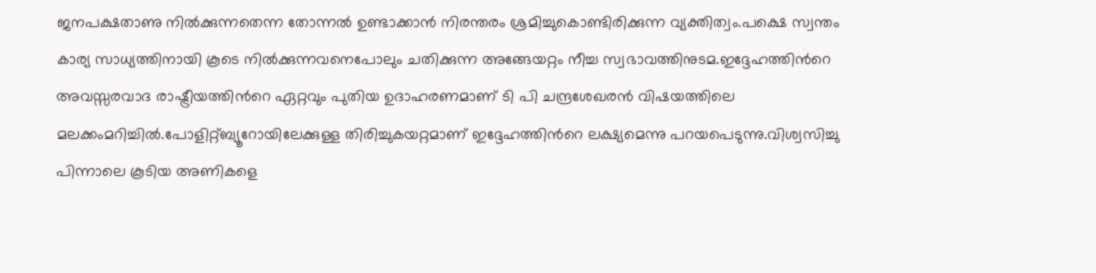ജനപക്ഷതാണു നില്‍ക്കുന്നതെന്ന തോന്നല്‍ ഉണ്ടാക്കാന്‍ നിരന്തരം ശ്രമിച്ചുകൊണ്ടിരിക്കുന്ന വ്യക്തിത്വം.പക്ഷെ സ്വന്തം കാര്യ സാധ്യത്തിനായി കൂടെ നില്‍ക്കുന്നവനെപോലും ചതിക്കുന്ന അങ്ങേയറ്റം നീച്ച സ്വഭാവത്തിനുടമ.ഇദ്ദേഹത്തിന്‍റെ അവസ്സരവാദ രാഷ്ട്രീയത്തിന്‍റെ ഏറ്റവും പുതിയ ഉദാഹരണമാണ് ടി പി ചന്ദ്രശേഖരന്‍ വിഷയത്തിലെ മലക്കംമറിച്ചില്‍.പോളിറ്റ്ബ്യൂറോയിലേക്കുള്ള തിരിച്ചുകയറ്റമാണ് ഇദ്ദേഹത്തിന്‍റെ ലക്ഷ്യമെന്നു പറയപെടുന്നു.വിശ്വസിച്ചു പിന്നാലെ കൂടിയ അണികളെ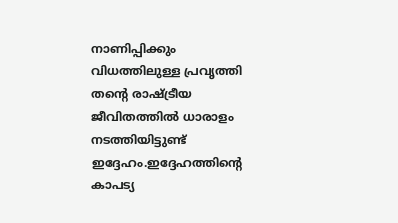നാണിപ്പിക്കും വിധത്തിലുള്ള പ്രവൃത്തി തന്‍റെ രാഷ്ട്രീയ ജീവിതത്തില്‍ ധാരാളം നടത്തിയിട്ടുണ്ട് ഇദ്ദേഹം.ഇദ്ദേഹത്തിന്‍റെ കാപട്യ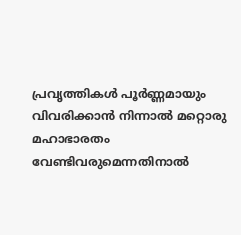പ്രവൃത്തികള്‍ പൂര്‍ണ്ണമായും വിവരിക്കാന്‍ നിന്നാല്‍ മറ്റൊരു മഹാഭാരതം വേണ്ടിവരുമെന്നതിനാല്‍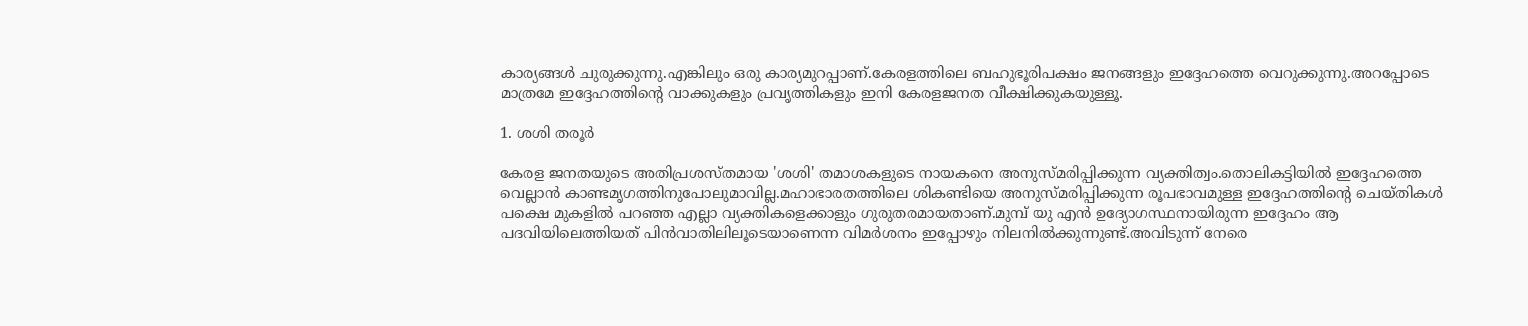കാര്യങ്ങള്‍ ചുരുക്കുന്നു.എങ്കിലും ഒരു കാര്യമുറപ്പാണ്.കേരളത്തിലെ ബഹുഭൂരിപക്ഷം ജനങ്ങളും ഇദ്ദേഹത്തെ വെറുക്കുന്നു.അറപ്പോടെ മാത്രമേ ഇദ്ദേഹത്തിന്റെ വാക്കുകളും പ്രവൃത്തികളും ഇനി കേരളജനത വീക്ഷിക്കുകയുള്ളൂ.

1. ശശി തരൂര്‍

കേരള ജനതയുടെ അതിപ്രശസ്തമായ 'ശശി' തമാശകളുടെ നായകനെ അനുസ്മരിപ്പിക്കുന്ന വ്യക്തിത്വം.തൊലികട്ടിയില്‍ ഇദ്ദേഹത്തെ വെല്ലാന്‍ കാണ്ടമൃഗത്തിനുപോലുമാവില്ല.മഹാഭാരതത്തിലെ ശികണ്ടിയെ അനുസ്മരിപ്പിക്കുന്ന രൂപഭാവമുള്ള ഇദ്ദേഹത്തിന്‍റെ ചെയ്തികള്‍ പക്ഷെ മുകളില്‍ പറഞ്ഞ എല്ലാ വ്യക്തികളെക്കാളും ഗുരുതരമായതാണ്.മുമ്പ് യു എന്‍ ഉദ്യോഗസ്ഥനായിരുന്ന ഇദ്ദേഹം ആ പദവിയിലെത്തിയത് പിന്‍വാതിലിലൂടെയാണെന്ന വിമര്‍ശനം ഇപ്പോഴും നിലനില്‍ക്കുന്നുണ്ട്.അവിടുന്ന് നേരെ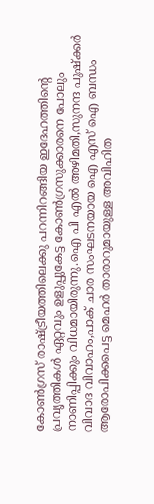കോണ്‍ഗ്രസ്‌ രാഷ്ട്രീയത്തിലെക്കു പറന്നിറങ്ങിയ ഇദേഹത്തിന്‍റെ പ്രവൃത്തികള്‍ ഏറ്റവും ഉളുപ്പുകേട്ട കോണ്‍ഗ്രസുക്കാരനെ പോലും നാണിപ്പിക്കും വിധമായിരുന്നു.ഐ പി എല്‍ അഴിമതി,സുനന്ദ പുഷ്ക്കര്‍ വിവാദ വിവാഹം,പാക്‌ ചാര സംഘടനയായ ഐ എസ് ഐ ബന്ധം ആരോപിക്കപെട്ട മെഹര്‍ താരാറുമായുള്ള അവിഹിത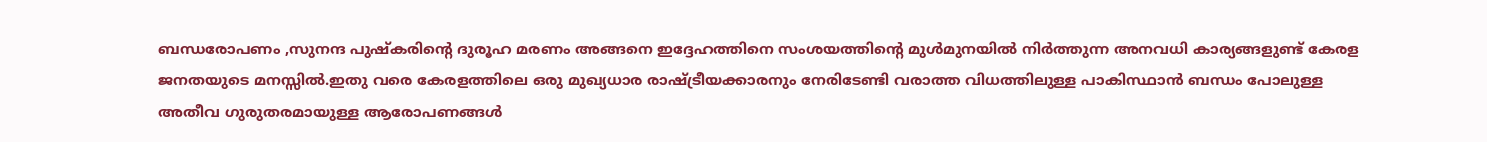ബന്ധരോപണം ,സുനന്ദ പുഷ്കരിന്‍റെ ദുരൂഹ മരണം അങ്ങനെ ഇദ്ദേഹത്തിനെ സംശയത്തിന്‍റെ മുള്‍മുനയില്‍ നിര്‍ത്തുന്ന അനവധി കാര്യങ്ങളുണ്ട് കേരള ജനതയുടെ മനസ്സില്‍.ഇതു വരെ കേരളത്തിലെ ഒരു മുഖ്യധാര രാഷ്ട്രീയക്കാരനും നേരിടേണ്ടി വരാത്ത വിധത്തിലുള്ള പാകിസ്ഥാന്‍ ബന്ധം പോലുള്ള അതീവ ഗുരുതരമായുള്ള ആരോപണങ്ങള്‍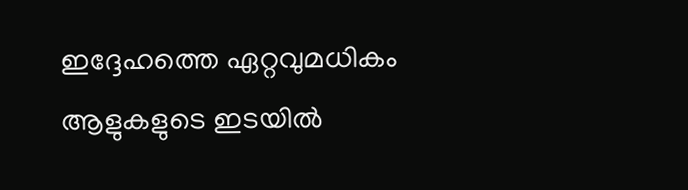ഇദ്ദേഹത്തെ ഏറ്റവുമധികം ആളുകളുടെ ഇടയില്‍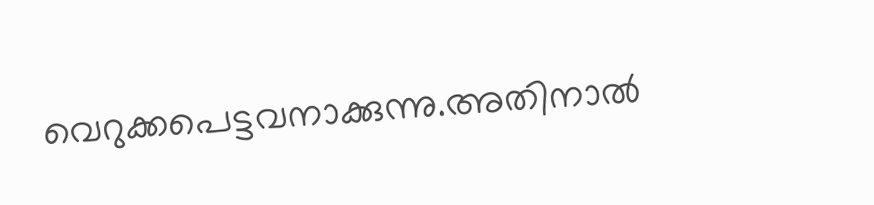വെറുക്കപെട്ടവനാക്കുന്നു.അതിനാല്‍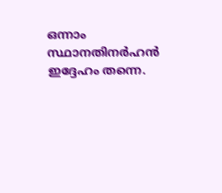ഒന്നാം സ്ഥാനതിനര്‍ഹന്‍ ഇദ്ദേഹം തന്നെ.